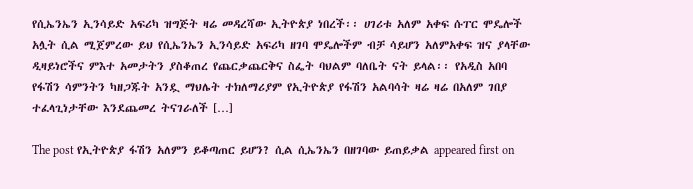የሲኤንኤን ኢንሳይድ አፍሪካ ዝግጅት ዛሬ መዳረሻው ኢትዮጵያ ነበረች፡፡ ሀገሪቱ አለም አቀፍ ሱፐር ሞዴሎች አሏት ሲል ሚጀምረው ይህ የሲኤንኤን ኢንሳይድ አፍሪካ ዘገባ ሞዴሎችም ብቻ ሳይሆን አለምአቀፍ ዝና ያላቸው ዲዛይነሮችና ምእተ አመታትን ያስቆጠረ የጨርቃጨርቅና ስፌት ባህልም ባለቤት ናት ይላል፡፡ የአዲስ አበባ የፋሽን ሳምንትን ካዘጋጁት አንዷ ማህሌት ተክለማሪያም የኢትዮጵያ የፋሽን አልባሳት ዛሬ ዛሬ በአለም ገበያ ተፈላጊነታቸው እንደጨመረ ትናገራለች […]

The post የኢትዮጵያ ፋሽን አለምን ይቆጣጠር ይሆን? ሲል ሲኤንኤን በዘገባው ይጠይቃል appeared first on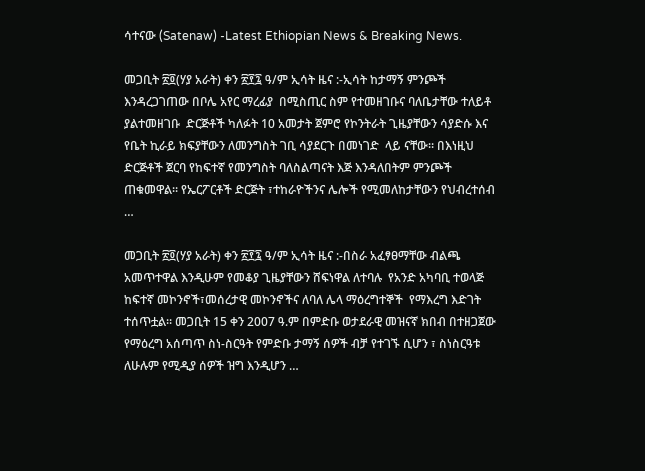ሳተናው (Satenaw) -Latest Ethiopian News & Breaking News.

መጋቢት ፳፬(ሃያ አራት) ቀን ፳፻፯ ዓ/ም ኢሳት ዜና :-ኢሳት ከታማኝ ምንጮች እንዳረጋገጠው በቦሌ አየር ማረፊያ  በሚስጢር ስም የተመዘገቡና ባለቤታቸው ተለይቶ ያልተመዘገቡ  ድርጅቶች ካለፉት 10 አመታት ጀምሮ የኮንትራት ጊዜያቸውን ሳያድሱ እና የቤት ኪራይ ክፍያቸውን ለመንግስት ገቢ ሳያደርጉ በመነገድ  ላይ ናቸው። በእነዚህ ድርጅቶች ጀርባ የከፍተኛ የመንግስት ባለስልጣናት እጅ እንዳለበትም ምንጮች ጠቁመዋል። የኤርፖርቶች ድርጅት ፣ተከራዮችንና ሌሎች የሚመለከታቸውን የህብረተሰብ …

መጋቢት ፳፬(ሃያ አራት) ቀን ፳፻፯ ዓ/ም ኢሳት ዜና :-በስራ አፈፃፀማቸው ብልጫ አመጥተዋል እንዲሁም የመቆያ ጊዜያቸውን ሸፍነዋል ለተባሉ  የአንድ አካባቢ ተወላጅ ከፍተኛ መኮንኖች፣መሰረታዊ መኮንኖችና ለባለ ሌላ ማዕረግተኞች  የማእረግ እድገት ተሰጥቷል። መጋቢት 15 ቀን 2007 ዓ.ም በምድቡ ወታደራዊ መዝናኛ ክበብ በተዘጋጀው የማዕረግ አሰጣጥ ስነ-ስርዓት የምድቡ ታማኝ ሰዎች ብቻ የተገኙ ሲሆን ፣ ስነስርዓቱ ለሁሉም የሚዲያ ሰዎች ዝግ እንዲሆን …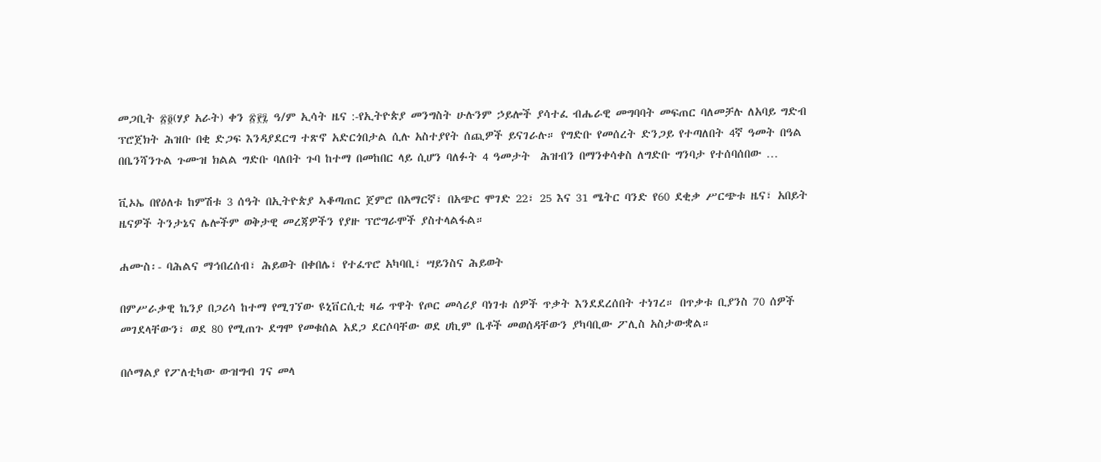መጋቢት ፳፬(ሃያ አራት) ቀን ፳፻፯ ዓ/ም ኢሳት ዜና :-የኢትዮጵያ መንግስት ሁሉንም ኃይሎች ያሳተፈ ብሔራዊ መግባባት መፍጠር ባለመቻሉ ለአባይ ግድብ ፕሮጀክት ሕዝቡ በቂ ድጋፍ እንዳያደርግ ተጽኖ አድርጎበታል ሲሉ አስተያየት ሰጪዎች ይናገራሉ። የግድቡ የመሰረት ድንጋይ የተጣለበት 4ኛ ዓመት በዓል በቤንሻንጉል ጉሙዝ ክልል ግድቡ ባለበት ጉባ ከተማ በመከበር ላይ ሲሆን ባለፉት 4 ዓመታት  ሕዝብን በማንቀሳቀስ ለግድቡ ግንባታ የተሰባሰበው …

ቪኦኤ በየዕለቱ ከምሽቱ 3 ሰዓት በኢትዮጵያ ኣቆጣጠር ጀምሮ በአማርኛ፣ በአጭር ሞገድ 22፣ 25 እና 31 ሜትር ባንድ የ60 ደቂቃ ሥርጭቱ ዜና፣ አበይት ዜናዎች ትንታኔና ሌሎችም ወቅታዊ መረጃዎችን የያዙ ፕሮግራሞች ያስተላልፋል።

ሐሙስ፡- ባሕልና ማኅበረሰብ፣ ሕይወት በቀበሌ፣ የተፈጥሮ አካባቢ፣ ሣይንስና ሕይወት

በምሥራቃዊ ኬንያ በጋሪሳ ከተማ የሚገኘው ዩኒቨርሲቲ ዛሬ ጥዋት የጦር መሳሪያ ባነገቱ ሰዎች ጥቃት እንደደረሰበት ተነገረ። በጥቃቱ ቢያንስ 70 ሰዎች መገደላቸውን፣ ወደ 80 የሚጠጉ ደግሞ የመቁሰል አደጋ ደርሶባቸው ወደ ሀኪም ቤቶች መወሰዳቸውን ያካባቢው ፖሊስ አስታውቋል።

በሶማልያ የፖለቲካው ውዝግብ ገና መላ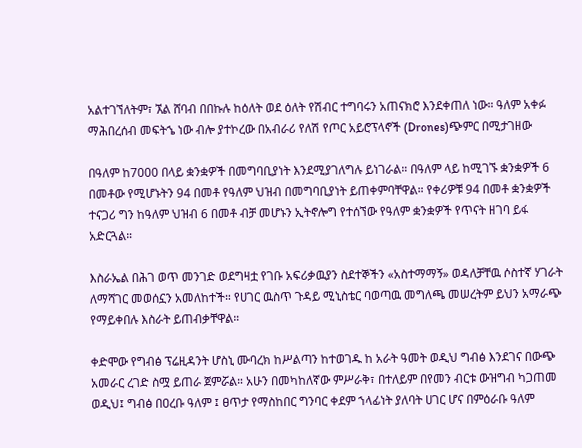አልተገኘለትም፣ ኧል ሸባብ በበኩሉ ከዕለት ወደ ዕለት የሽብር ተግባሩን አጠናክሮ እንደቀጠለ ነው። ዓለም አቀፉ ማሕበረሰብ መፍትኄ ነው ብሎ ያተኮረው በአብራሪ የለሽ የጦር አይሮፕላኖች (Drones)ጭምር በሚታገዘው

በዓለም ከ7000 በላይ ቋንቋዎች በመግባቢያነት እንደሚያገለግሉ ይነገራል። በዓለም ላይ ከሚገኙ ቋንቋዎች 6 በመቶው የሚሆኑትን 94 በመቶ የዓለም ህዝብ በመግባቢያነት ይጠቀምባቸዋል። የቀሪዎቹ 94 በመቶ ቋንቋዎች ተናጋሪ ግን ከዓለም ህዝብ 6 በመቶ ብቻ መሆኑን ኢትኖሎግ የተሰኘው የዓለም ቋንቋዎች የጥናት ዘገባ ይፋ አድርጓል።

እስራኤል በሕገ ወጥ መንገድ ወደግዛቷ የገቡ አፍሪቃዉያን ስደተኞችን «አስተማማኝ» ወዳለቻቸዉ ሶስተኛ ሃገራት ለማሻገር መወሰኗን አመለከተች። የሀገር ዉስጥ ጉዳይ ሚኒስቴር ባወጣዉ መግለጫ መሠረትም ይህን አማራጭ የማይቀበሉ እስራት ይጠብቃቸዋል።

ቀድሞው የግብፅ ፕሬዚዳንት ሆስኒ ሙባረክ ከሥልጣን ከተወገዱ ከ አራት ዓመት ወዲህ ግብፅ እንደገና በውጭ አመራር ረገድ ስሟ ይጠራ ጀምሯል። አሁን በመካከለኛው ምሥራቅ፣ በተለይም በየመን ብርቱ ውዝግብ ካጋጠመ ወዲህ፤ ግብፅ በዐረቡ ዓለም ፤ ፀጥታ የማስከበር ግንባር ቀደም ኀላፊነት ያለባት ሀገር ሆና በምዕራቡ ዓለም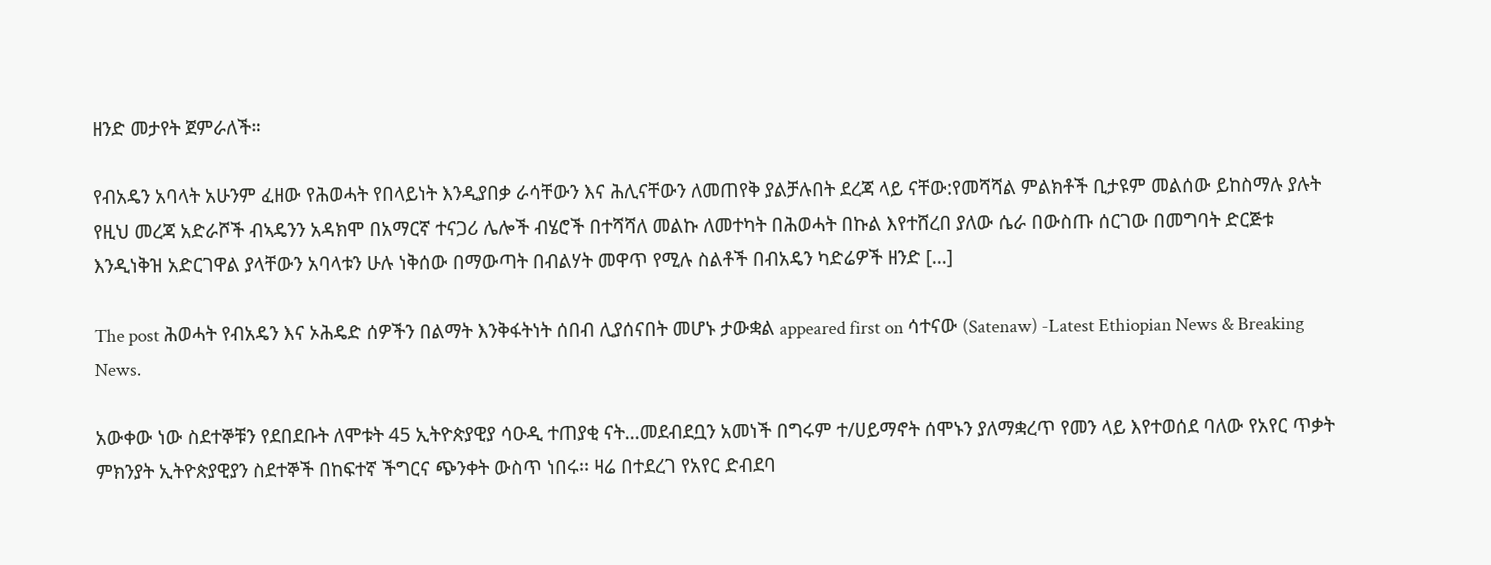ዘንድ መታየት ጀምራለች።

የብአዴን አባላት አሁንም ፈዘው የሕወሓት የበላይነት እንዲያበቃ ራሳቸውን እና ሕሊናቸውን ለመጠየቅ ያልቻሉበት ደረጃ ላይ ናቸው:የመሻሻል ምልክቶች ቢታዩም መልሰው ይከስማሉ ያሉት የዚህ መረጃ አድራሾች ብኣዴንን አዳክሞ በአማርኛ ተናጋሪ ሌሎች ብሄሮች በተሻሻለ መልኩ ለመተካት በሕወሓት በኩል እየተሸረበ ያለው ሴራ በውስጡ ሰርገው በመግባት ድርጅቱ እንዲነቅዝ አድርገዋል ያላቸውን አባላቱን ሁሉ ነቅሰው በማውጣት በብልሃት መዋጥ የሚሉ ስልቶች በብአዴን ካድሬዎች ዘንድ […]

The post ሕወሓት የብአዴን እና ኦሕዴድ ሰዎችን በልማት እንቅፋትነት ሰበብ ሊያሰናበት መሆኑ ታውቋል appeared first on ሳተናው (Satenaw) -Latest Ethiopian News & Breaking News.

አውቀው ነው ስደተኞቹን የደበደቡት ለሞቱት 45 ኢትዮጵያዊያ ሳዑዲ ተጠያቂ ናት…መደብደቧን አመነች በግሩም ተ/ሀይማኖት ሰሞኑን ያለማቋረጥ የመን ላይ እየተወሰደ ባለው የአየር ጥቃት ምክንያት ኢትዮጵያዊያን ስደተኞች በከፍተኛ ችግርና ጭንቀት ውስጥ ነበሩ፡፡ ዛሬ በተደረገ የአየር ድብደባ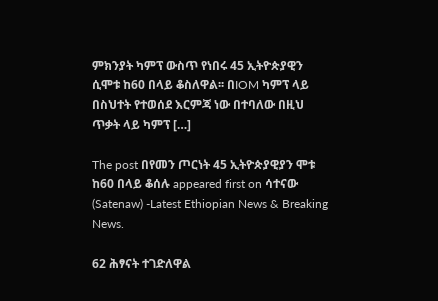ምክንያት ካምፕ ውስጥ የነበሩ 45 ኢትዮጵያዊን ሲሞቱ ከ60 በላይ ቆስለዋል፡፡ በIOM ካምፕ ላይ በስህተት የተወሰደ እርምጃ ነው በተባለው በዚህ ጥቃት ላይ ካምፕ […]

The post በየመን ጦርነት 45 ኢትዮጵያዊያን ሞቱ ከ60 በላይ ቆሰሉ appeared first on ሳተናው (Satenaw) -Latest Ethiopian News & Breaking News.

62 ሕፃናት ተገድለዋል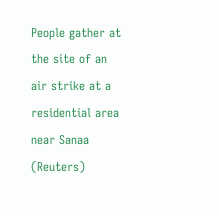People gather at the site of an air strike at a residential area near Sanaa (Reuters)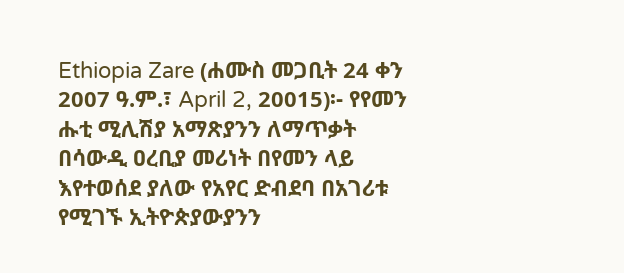Ethiopia Zare (ሐሙስ መጋቢት 24 ቀን 2007 ዓ.ም.፣ April 2, 20015)፡- የየመን ሑቲ ሚሊሽያ አማጽያንን ለማጥቃት በሳውዲ ዐረቢያ መሪነት በየመን ላይ እየተወሰደ ያለው የአየር ድብደባ በአገሪቱ የሚገኙ ኢትዮጵያውያንን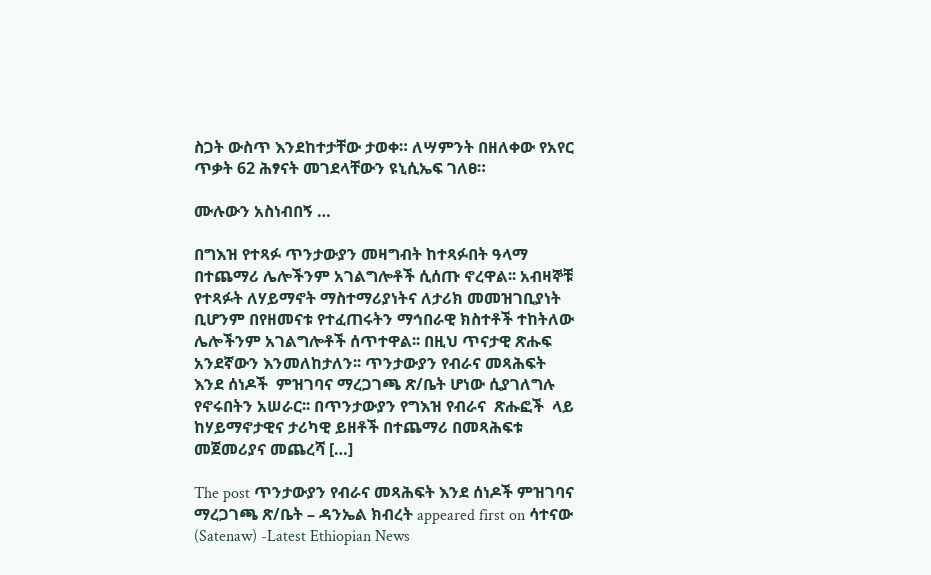ስጋት ውስጥ እንደከተታቸው ታወቀ። ለሣምንት በዘለቀው የአየር ጥቃት 62 ሕፃናት መገደላቸውን ዩኒሲኤፍ ገለፀ።

ሙሉውን አስነብበኝ …

በግእዝ የተጻፉ ጥንታውያን መዛግብት ከተጻፉበት ዓላማ በተጨማሪ ሌሎችንም አገልግሎቶች ሲሰጡ ኖረዋል፡፡ አብዛኞቹ የተጻፉት ለሃይማኖት ማስተማሪያነትና ለታሪክ መመዝገቢያነት ቢሆንም በየዘመናቱ የተፈጠሩትን ማኅበራዊ ክስተቶች ተከትለው ሌሎችንም አገልግሎቶች ሰጥተዋል፡፡ በዚህ ጥናታዊ ጽሑፍ አንደኛውን እንመለከታለን፡፡ ጥንታውያን የብራና መጻሕፍት እንደ ሰነዶች  ምዝገባና ማረጋገጫ ጽ/ቤት ሆነው ሲያገለግሉ የኖሩበትን አሠራር፡፡ በጥንታውያን የግእዝ የብራና  ጽሑፎች  ላይ ከሃይማኖታዊና ታሪካዊ ይዘቶች በተጨማሪ በመጻሕፍቱ መጀመሪያና መጨረሻ […]

The post ጥንታውያን የብራና መጻሕፍት እንደ ሰነዶች ምዝገባና ማረጋገጫ ጽ/ቤት – ዳንኤል ክብረት appeared first on ሳተናው (Satenaw) -Latest Ethiopian News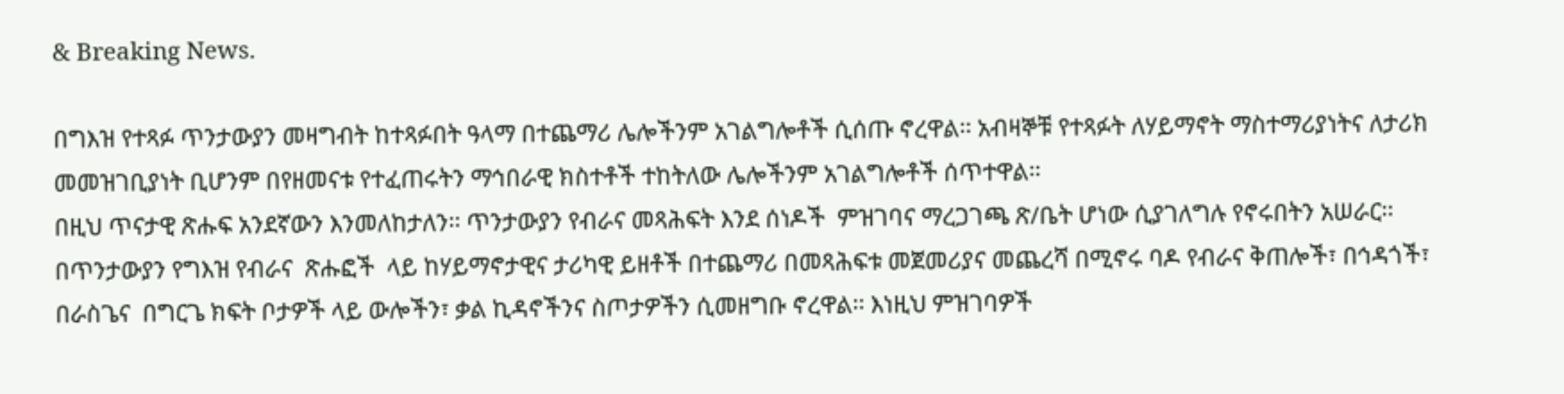& Breaking News.

በግእዝ የተጻፉ ጥንታውያን መዛግብት ከተጻፉበት ዓላማ በተጨማሪ ሌሎችንም አገልግሎቶች ሲሰጡ ኖረዋል፡፡ አብዛኞቹ የተጻፉት ለሃይማኖት ማስተማሪያነትና ለታሪክ መመዝገቢያነት ቢሆንም በየዘመናቱ የተፈጠሩትን ማኅበራዊ ክስተቶች ተከትለው ሌሎችንም አገልግሎቶች ሰጥተዋል፡፡
በዚህ ጥናታዊ ጽሑፍ አንደኛውን እንመለከታለን፡፡ ጥንታውያን የብራና መጻሕፍት እንደ ሰነዶች  ምዝገባና ማረጋገጫ ጽ/ቤት ሆነው ሲያገለግሉ የኖሩበትን አሠራር፡፡
በጥንታውያን የግእዝ የብራና  ጽሑፎች  ላይ ከሃይማኖታዊና ታሪካዊ ይዘቶች በተጨማሪ በመጻሕፍቱ መጀመሪያና መጨረሻ በሚኖሩ ባዶ የብራና ቅጠሎች፣ በኅዳጎች፣ በራስጌና  በግርጌ ክፍት ቦታዎች ላይ ውሎችን፣ ቃል ኪዳኖችንና ስጦታዎችን ሲመዘግቡ ኖረዋል፡፡ እነዚህ ምዝገባዎች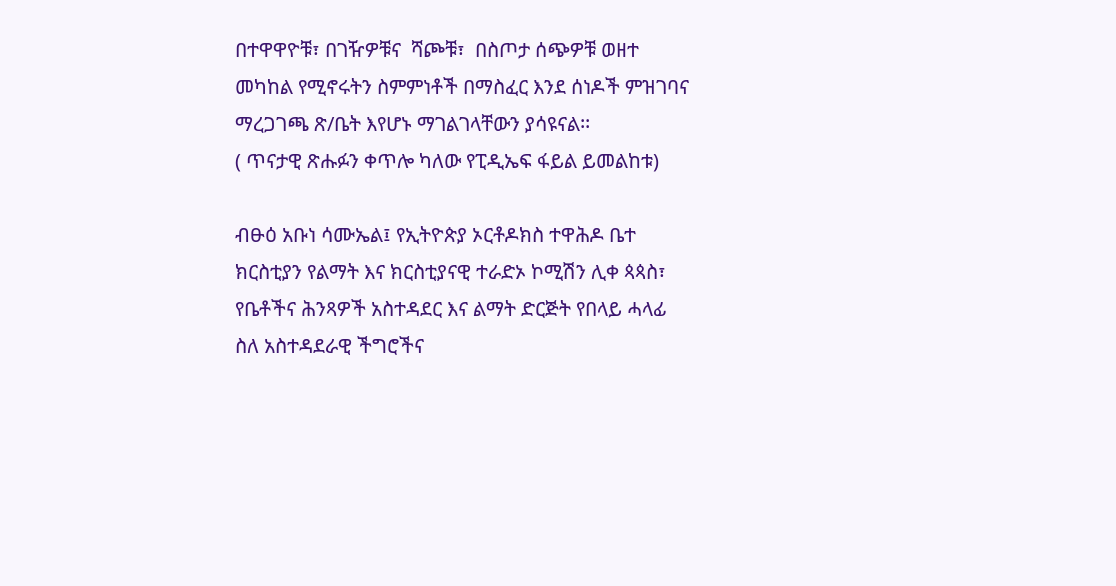በተዋዋዮቹ፣ በገዥዎቹና  ሻጮቹ፣  በስጦታ ሰጭዎቹ ወዘተ መካከል የሚኖሩትን ስምምነቶች በማስፈር እንደ ሰነዶች ምዝገባና ማረጋገጫ ጽ/ቤት እየሆኑ ማገልገላቸውን ያሳዩናል፡፡
( ጥናታዊ ጽሑፉን ቀጥሎ ካለው የፒዲኤፍ ፋይል ይመልከቱ)

ብፁዕ አቡነ ሳሙኤል፤ የኢትዮጵያ ኦርቶዶክስ ተዋሕዶ ቤተ ክርስቲያን የልማት እና ክርስቲያናዊ ተራድኦ ኮሚሽን ሊቀ ጳጳስ፣ የቤቶችና ሕንጻዎች አስተዳደር እና ልማት ድርጅት የበላይ ሓላፊ ስለ አስተዳደራዊ ችግሮችና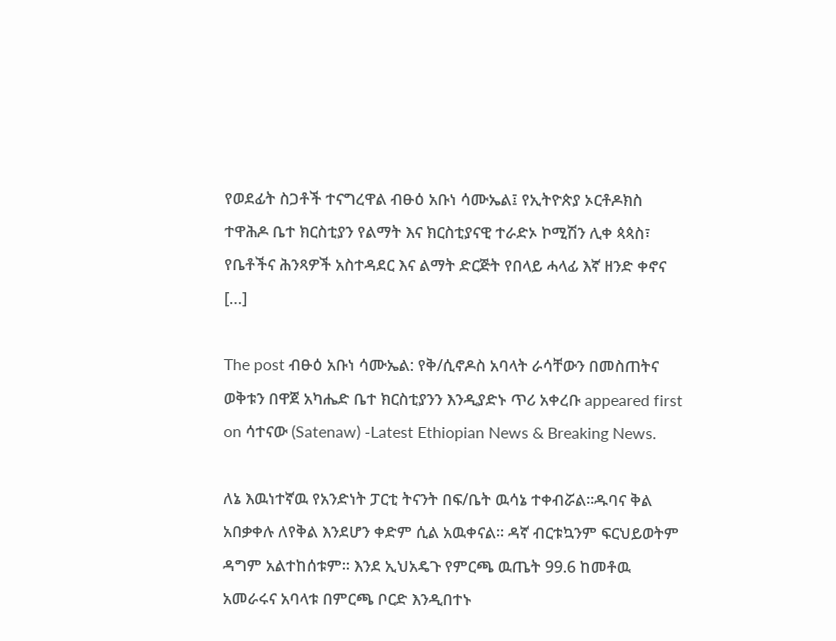የወደፊት ስጋቶች ተናግረዋል ብፁዕ አቡነ ሳሙኤል፤ የኢትዮጵያ ኦርቶዶክስ ተዋሕዶ ቤተ ክርስቲያን የልማት እና ክርስቲያናዊ ተራድኦ ኮሚሽን ሊቀ ጳጳስ፣ የቤቶችና ሕንጻዎች አስተዳደር እና ልማት ድርጅት የበላይ ሓላፊ እኛ ዘንድ ቀኖና […]

The post ብፁዕ አቡነ ሳሙኤል: የቅ/ሲኖዶስ አባላት ራሳቸውን በመስጠትና ወቅቱን በዋጀ አካሔድ ቤተ ክርስቲያንን እንዲያድኑ ጥሪ አቀረቡ appeared first on ሳተናው (Satenaw) -Latest Ethiopian News & Breaking News.

ለኔ እዉነተኛዉ የአንድነት ፓርቲ ትናንት በፍ/ቤት ዉሳኔ ተቀብሯል፡፡ዱባና ቅል አበቃቀሉ ለየቅል እንደሆን ቀድም ሲል አዉቀናል፡፡ ዳኛ ብርቱኳንም ፍርህይወትም ዳግም አልተከሰቱም፡፡ እንደ ኢህአዴጉ የምርጫ ዉጤት 99.6 ከመቶዉ አመራሩና አባላቱ በምርጫ ቦርድ እንዲበተኑ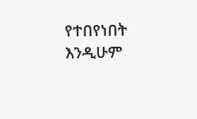የተበየነበት እንዲሁም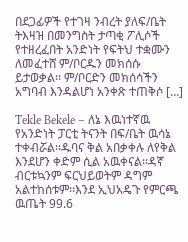በደጋፊዎች የተገዛ ንብረት ያለፍ/ቤት ትእዛዝ በመንግስት ታጣቂ ፖሊሶች የተዘረፈበት አንድነት የፍትህ ተቋሙን ለመፈተሸ ም/ቦርዱን መክሰሱ ይታወቃል፡፡ ም/ቦርድን መክሰሳችን አግባብ እንዳልሆነ አንቀጽ ተጠቅሶ […]

Tekle Bekele – ለኔ እዉነተኛዉ የአንድነት ፓርቲ ትናንት በፍ/ቤት ዉሳኔ ተቀብሯል፡፡ዱባና ቅል አበቃቀሉ ለየቅል እንደሆን ቀድም ሲል አዉቀናል፡፡ዳኛ ብርቱኳንም ፍርህይወትም ዳግም አልተከሰቱም፡፡እንደ ኢህአዴጉ የምርጫ ዉጤት 99.6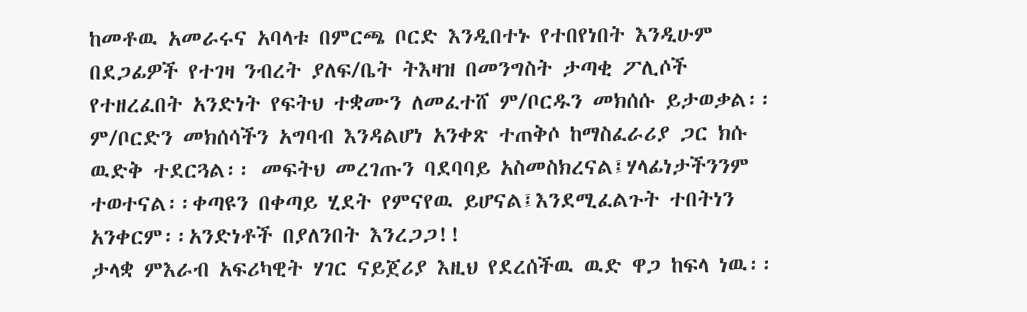ከመቶዉ አመራሩና አባላቱ በምርጫ ቦርድ እንዲበተኑ የተበየነበት እንዲሁም በደጋፊዎች የተገዛ ንብረት ያለፍ/ቤት ትእዛዝ በመንግስት ታጣቂ ፖሊሶች የተዘረፈበት አንድነት የፍትህ ተቋሙን ለመፈተሸ ም/ቦርዱን መክሰሱ ይታወቃል፡፡
ም/ቦርድን መክሰሳችን አግባብ እንዳልሆነ አንቀጽ ተጠቅሶ ከማስፈራሪያ ጋር ክሱ ዉድቅ ተደርጓል፡፡ መፍትህ መረገጡን ባደባባይ አስመስክረናል፤ሃላፊነታችንንም ተወተናል፡፡ቀጣዩን በቀጣይ ሂደት የምናየዉ ይሆናል፤እንደሚፈልጉት ተበትነን አንቀርም፡፡አንድነቶች በያለንበት እንረጋጋ!!
ታላቋ ምእራብ አፍሪካዊት ሃገር ናይጀሪያ እዚህ የደረሰችዉ ዉድ ዋጋ ከፍላ ነዉ፡፡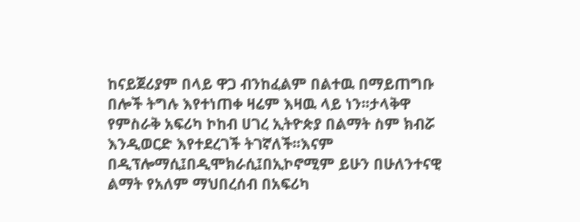ከናይጀሪያም በላይ ዋጋ ብንከፈልም በልተዉ በማይጠግቡ በሎች ትግሉ እየተነጠቀ ዛሬም እዛዉ ላይ ነን፡፡ታላቅዋ የምስራቅ አፍሪካ ኮከብ ሀገረ ኢትዮጵያ በልማት ስም ክብሯ እንዲወርድ እየተደረገች ትገኛለች፡፡እናም በዲፕሎማሲ፤በዲሞክራሲ፤በኢኮኖሚም ይሁን በሁለንተናዊ ልማት የአለም ማህበረሰብ በአፍሪካ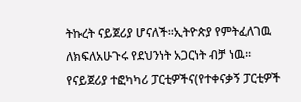ትኩረት ናይጀሪያ ሆናለች፡፡ኢትዮጵያ የምትፈለገዉ ለክፍለአሁጉሩ የደህንነት አጋርነት ብቻ ነዉ፡፡
የናይጀሪያ ተፎካካሪ ፓርቲዎችና(የተቀናቃኝ ፓርቲዎች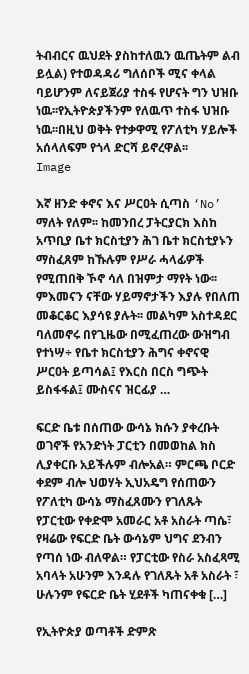ትብብርና ዉህደት ያስከተለዉን ዉጤትም ልብ ይሏል) የተወዳዳሪ ግለሰቦች ሚና ቀላል ባይሆንም ለናይጀሪያ ተስፋ የሆናት ግን ህዝቡ ነዉ፡፡የኢትዮጵያችንም የለዉጥ ተስፋ ህዝቡ ነዉ፡፡በዚህ ወቅት የተቃዋሚ የፖለቲካ ሃይሎች አሰላለፍም የጎላ ድርሻ ይኖረዋል፡፡
Image

እኛ ዘንድ ቀኖና እና ሥርዐት ሲጣስ ‘No’ ማለት የለም፡፡ ከመንበረ ፓትርያርክ እስከ አጥቢያ ቤተ ክርስቲያን ሕገ ቤተ ክርስቲያኑን ማስፈጸም ከኹሉም የሥራ ሓላፊዎች የሚጠበቅ ኾኖ ሳለ በዝምታ ማየት ነው፡፡ ምእመናን ናቸው ሃይማኖታችን እያሉ የበለጠ መቆርቆር እያሳዩ ያሉት፡፡ መልካም አስተዳደር ባለመኖሩ በየጊዜው በሚፈጠረው ውዝግብ የተነሣ÷ የቤተ ክርስቲያን ሕግና ቀኖናዊ ሥርዐት ይጣሳል፤ የእርስ በርስ ግጭት ይስፋፋል፤ ሙስናና ዝርፊያ …

ፍርድ ቤቱ በሰጠው ውሳኔ ክሱን ያቀረቡት ወገኖች የአንድነት ፓርቲን በመወከል ክስ ሊያቀርቡ አይችሉም ብሎአል። ምርጫ ቦርድ ቀደም ብሎ ህወሃት ኢህአዴግ የሰጠውን የፖለቲካ ውሳኔ ማስፈጸሙን የገለጹት የፓርቲው የቀድሞ አመራር አቶ አስራት ጣሴ፣ የዛሬው የፍርድ ቤት ውሳኔም ህግና ደንብን የጣሰ ነው ብለዋል። የፓርቲው የስራ አስፈጻሚ አባላት አሁንም እንዳሉ የገለጹት አቶ አስራት ፣ ሁሉንም የፍርድ ቤት ሂደቶች ካጠናቀቁ […]

የኢትዮጵያ ወጣቶች ድምጽ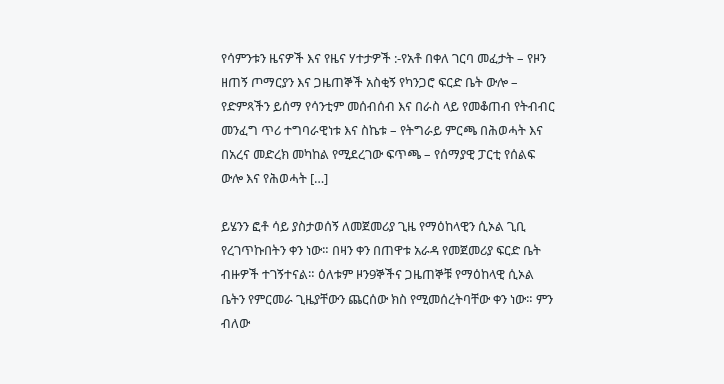የሳምንቱን ዜናዎች እና የዜና ሃተታዎች :-የአቶ በቀለ ገርባ መፈታት – የዞን ዘጠኝ ጦማርያን እና ጋዜጠኞች አስቂኝ የካንጋሮ ፍርድ ቤት ውሎ – የድምጻችን ይሰማ የሳንቲም መሰብሰብ እና በራስ ላይ የመቆጠብ የትብብር መንፈግ ጥሪ ተግባራዊነቱ እና ስኬቱ – የትግራይ ምርጫ በሕወሓት እና በአረና መድረክ መካከል የሚደረገው ፍጥጫ – የሰማያዊ ፓርቲ የሰልፍ ውሎ እና የሕወሓት […]

ይሄንን ፎቶ ሳይ ያስታወሰኝ ለመጀመሪያ ጊዜ የማዕከላዊን ሲኦል ጊቢ የረገጥኩበትን ቀን ነው። በዛን ቀን በጠዋቱ አራዳ የመጀመሪያ ፍርድ ቤት ብዙዎች ተገኝተናል። ዕለቱም ዞን9ኞችና ጋዜጠኞቹ የማዕከላዊ ሲኦል ቤትን የምርመራ ጊዜያቸውን ጨርሰው ክስ የሚመሰረትባቸው ቀን ነው። ምን ብለው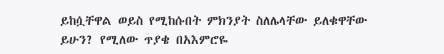ይከሷቸዋል ወይስ የሚከሱበት ምክንያት ስለሌላቸው ይለቁዋቸው ይሁን? የሚለው ጥያቄ በአእምሮዬ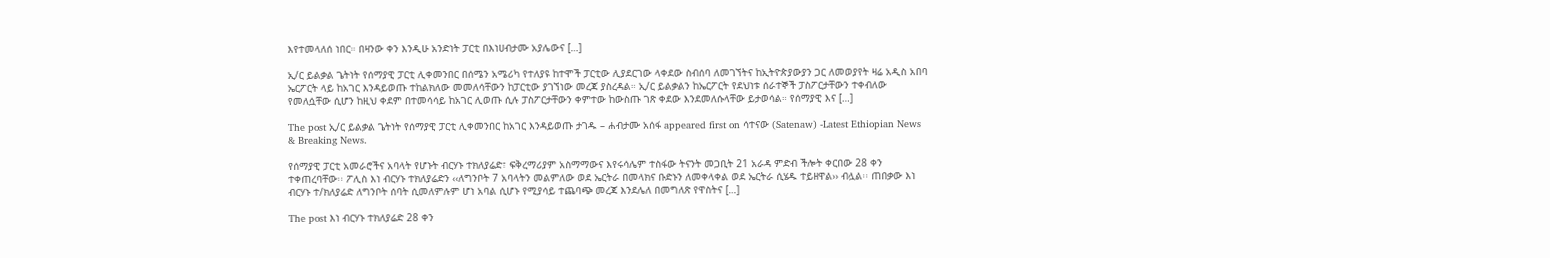እየተመላለሰ ነበር። በዛንው ቀን እንዲሁ አንድነት ፓርቲ በእነሀብታሙ አያሌውና […]

ኢ/ር ይልቃል ጌትነት የሰማያዊ ፓርቲ ሊቀመንበር በሰሜን አሜሪካ የተለያዩ ከተሞች ፓርቲው ሊያደርገው ላቀደው ስብሰባ ለመገኘትና ከኢትዮጵያውያን ጋር ለመወያየት ዛሬ አዲስ አበባ ኤርፖርት ላይ ከአገር እንዳይወጡ ተከልክለው መመለሳቸውን ከፓርቲው ያገኘነው መረጃ ያስረዳል። ኢ/ር ይልቃልን ከኤርፖርት የደህነቱ ሰራተኞች ፓስፖርታቸውን ተቀብለው የመለሷቸው ሲሆን ከዚህ ቀደም በተመሳሳይ ከአገር ሊወጡ ሲሉ ፓስፖርታቸውን ቀምተው ከውስጡ ገጽ ቀደው እንደመለሱላቸው ይታወሳል። የሰማያዊ እና […]

The post ኢ/ር ይልቃል ጌትነት የሰማያዊ ፓርቲ ሊቀመንበር ከአገር እንዳይወጡ ታገዱ – ሐብታሙ አሰፋ appeared first on ሳተናው (Satenaw) -Latest Ethiopian News & Breaking News.

የሰማያዊ ፓርቲ አመራሮችና አባላት የሆኑት ብርሃኑ ተክለያሬድ፣ ፍቅረማሪያም አስማማውና እየሩሳሌም ተስፋው ትናንት መጋቢት 21 አራዳ ምድብ ችሎት ቀርበው 28 ቀን ተቀጠረባቸው፡፡ ፖሊስ እነ ብርሃኑ ተክለያሬድን ‹‹ለግንቦት 7 አባላትን መልምለው ወደ ኤርትራ በመላክና ቡድኑን ለመቀላቀል ወደ ኤርትራ ሲሄዱ ተይዘዋል›› ብሏል፡፡ ጠበቃው እነ ብርሃኑ ተ/ክለያሬድ ለግንቦት ሰባት ሲመለምሉም ሆነ አባል ሲሆኑ የሚያሳይ ተጨባጭ መረጃ እንደሌለ በመግለጽ የዋስትና […]

The post እነ ብርሃኑ ተክለያሬድ 28 ቀን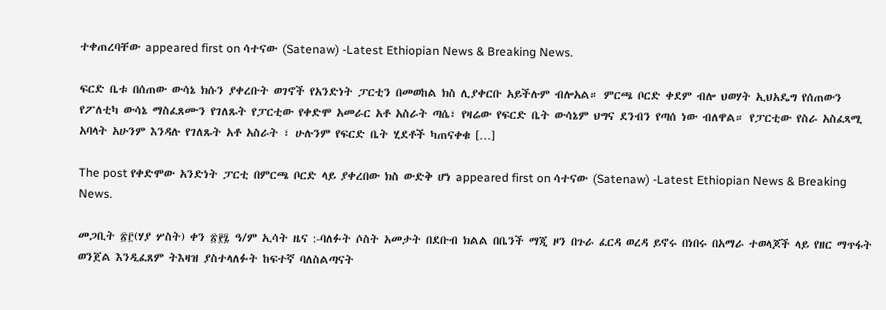ተቀጠረባቸው appeared first on ሳተናው (Satenaw) -Latest Ethiopian News & Breaking News.

ፍርድ ቤቱ በሰጠው ውሳኔ ክሱን ያቀረቡት ወገኖች የአንድነት ፓርቲን በመወከል ክስ ሊያቀርቡ አይችሉም ብሎአል። ምርጫ ቦርድ ቀደም ብሎ ህወሃት ኢህአዴግ የሰጠውን የፖለቲካ ውሳኔ ማስፈጸሙን የገለጹት የፓርቲው የቀድሞ አመራር አቶ አስራት ጣሴ፣ የዛሬው የፍርድ ቤት ውሳኔም ህግና ደንብን የጣሰ ነው ብለዋል። የፓርቲው የስራ አስፈጻሚ አባላት አሁንም እንዳሉ የገለጹት አቶ አስራት ፣ ሁሉንም የፍርድ ቤት ሂደቶች ካጠናቀቁ […]

The post የቀድሞው አንድነት ፓርቲ በምርጫ ቦርድ ላይ ያቀረበው ክስ ውድቅ ሆነ appeared first on ሳተናው (Satenaw) -Latest Ethiopian News & Breaking News.

መጋቢት ፳፫(ሃያ ሦስት) ቀን ፳፻፯ ዓ/ም ኢሳት ዜና :-ባለፉት ሶስት አመታት በደቡብ ክልል በቤንች ማጂ ዞን በጉራ ፈርዳ ወረዳ ይኖሩ በነበሩ በአማራ ተወላጆች ላይ የዘር ማጥፋት ወንጀል እንዲፈጸም ትእዛዝ ያስተላለፉት ከፍተኛ ባለስልጣናት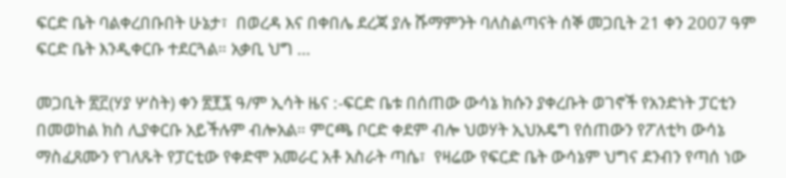ፍርድ ቤት ባልቀረበቡበት ሁኔታ፣  በወረዳ እና በቀበሌ ደረጃ ያሉ ሹማምንት ባለስልጣናት ሰኞ መጋቢት 21 ቀን 2007 ዓም ፍርድ ቤት እንዲቀርቡ ተደርጓል። አቃቢ ህግ …

መጋቢት ፳፫(ሃያ ሦስት) ቀን ፳፻፯ ዓ/ም ኢሳት ዜና :-ፍርድ ቤቱ በሰጠው ውሳኔ ክሱን ያቀረቡት ወገኖች የአንድነት ፓርቲን በመወከል ክስ ሊያቀርቡ አይችሉም ብሎአል። ምርጫ ቦርድ ቀደም ብሎ ህወሃት ኢህአዴግ የሰጠውን የፖለቲካ ውሳኔ ማስፈጸሙን የገለጹት የፓርቲው የቀድሞ አመራር አቶ አስራት ጣሴ፣  የዛሬው የፍርድ ቤት ውሳኔም ህግና ደንብን የጣሰ ነው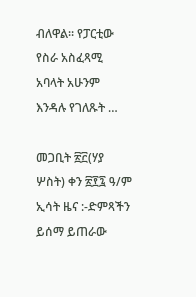ብለዋል። የፓርቲው የስራ አስፈጻሚ አባላት አሁንም እንዳሉ የገለጹት …

መጋቢት ፳፫(ሃያ ሦስት) ቀን ፳፻፯ ዓ/ም ኢሳት ዜና :-ድምጻችን ይሰማ ይጠራው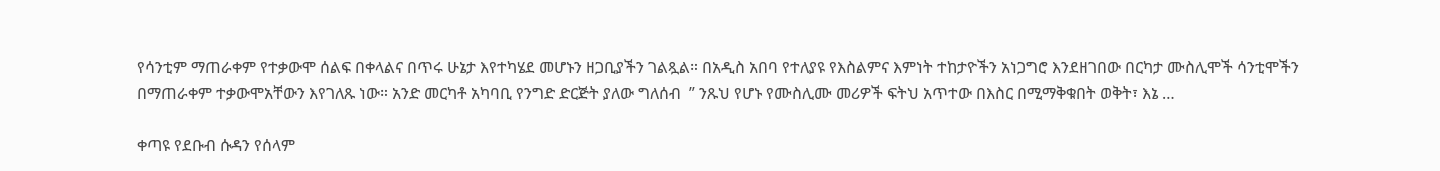የሳንቲም ማጠራቀም የተቃውሞ ሰልፍ በቀላልና በጥሩ ሁኔታ እየተካሄደ መሆኑን ዘጋቢያችን ገልጿል። በአዲስ አበባ የተለያዩ የእስልምና እምነት ተከታዮችን አነጋግሮ እንደዘገበው በርካታ ሙስሊሞች ሳንቲሞችን በማጠራቀም ተቃውሞአቸውን እየገለጹ ነው። አንድ መርካቶ አካባቢ የንግድ ድርጅት ያለው ግለሰብ  ” ንጹህ የሆኑ የሙስሊሙ መሪዎች ፍትህ አጥተው በእስር በሚማቅቁበት ወቅት፣ እኔ …

ቀጣዩ የደቡብ ሱዳን የሰላም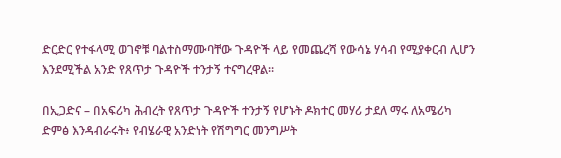ድርድር የተፋላሚ ወገኖቹ ባልተስማሙባቸው ጉዳዮች ላይ የመጨረሻ የውሳኔ ሃሳብ የሚያቀርብ ሊሆን እንደሚችል አንድ የጸጥታ ጉዳዮች ተንታኝ ተናግረዋል።

በኢጋድና – በአፍሪካ ሕብረት የጸጥታ ጉዳዮች ተንታኝ የሆኑት ዶክተር መሃሪ ታደለ ማሩ ለአሜሪካ ድምፅ እንዳብራሩት፥ የብሄራዊ አንድነት የሽግግር መንግሥት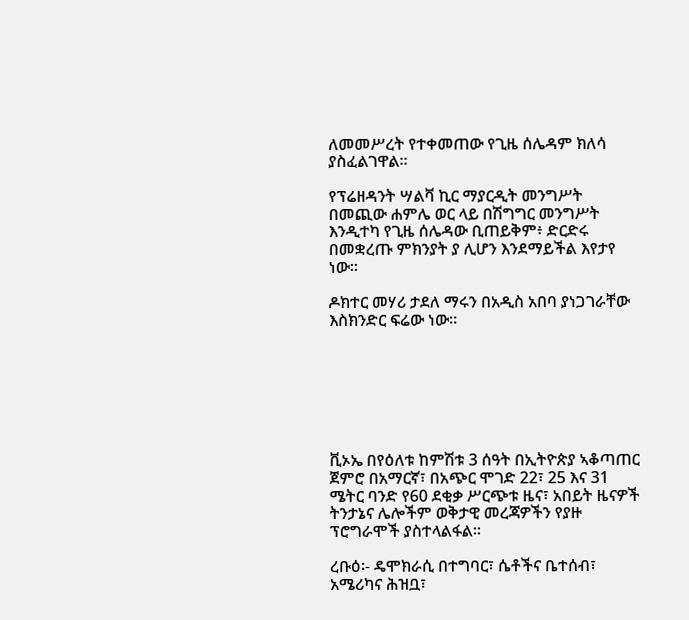ለመመሥረት የተቀመጠው የጊዜ ሰሌዳም ክለሳ ያስፈልገዋል።

የፕሬዘዳንት ሣልቫ ኪር ማያርዲት መንግሥት በመጪው ሐምሌ ወር ላይ በሽግግር መንግሥት እንዲተካ የጊዜ ሰሌዳው ቢጠይቅም፥ ድርድሩ በመቋረጡ ምክንያት ያ ሊሆን እንደማይችል እየታየ ነው።

ዶክተር መሃሪ ታደለ ማሩን በአዲስ አበባ ያነጋገራቸው እስክንድር ፍሬው ነው።







ቪኦኤ በየዕለቱ ከምሽቱ 3 ሰዓት በኢትዮጵያ ኣቆጣጠር ጀምሮ በአማርኛ፣ በአጭር ሞገድ 22፣ 25 እና 31 ሜትር ባንድ የ60 ደቂቃ ሥርጭቱ ዜና፣ አበይት ዜናዎች ትንታኔና ሌሎችም ወቅታዊ መረጃዎችን የያዙ ፕሮግራሞች ያስተላልፋል።

ረቡዕ፡- ዴሞክራሲ በተግባር፣ ሴቶችና ቤተሰብ፣ አሜሪካና ሕዝቧ፣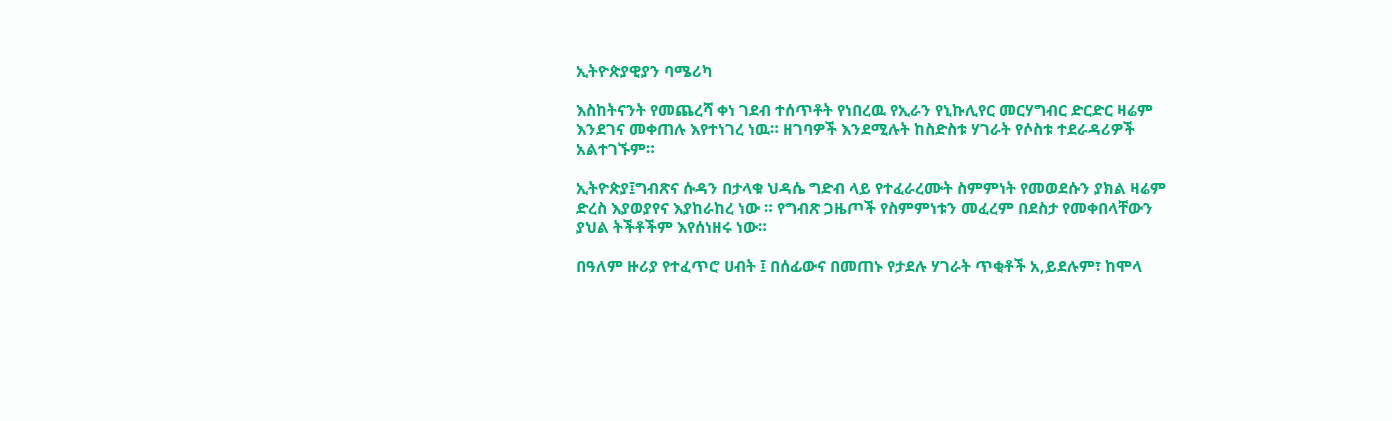ኢትዮጵያዊያን ባሜሪካ

እስከትናንት የመጨረሻ ቀነ ገደብ ተሰጥቶት የነበረዉ የኢራን የኒኩሊየር መርሃግብር ድርድር ዛሬም እንደገና መቀጠሉ እየተነገረ ነዉ። ዘገባዎች እንደሚሉት ከስድስቱ ሃገራት የሶስቱ ተደራዳሪዎች አልተገኙም።

ኢትዮጵያ፤ግብጽና ሱዳን በታላቁ ህዳሴ ግድብ ላይ የተፈራረሙት ስምምነት የመወደሱን ያክል ዛሬም ድረስ እያወያየና እያከራከረ ነው ። የግብጽ ጋዜጦች የስምምነቱን መፈረም በደስታ የመቀበላቸውን ያህል ትችቶችም እየሰነዘሩ ነው።

በዓለም ዙሪያ የተፈጥሮ ሀብት ፤ በሰፊውና በመጠኑ የታደሉ ሃገራት ጥቂቶች አ,ይደሉም፣ ከሞላ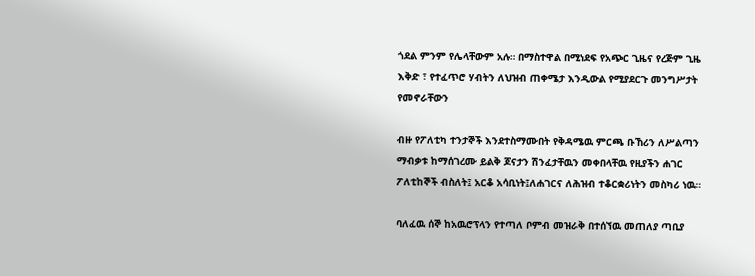ጎደል ምንም የሌላቸውም አሉ። በማስተዋል በሚነደፍ የአጭር ጊዜና የረጅም ጊዜ እቅድ ፣ የተፈጥሮ ሃብትን ለህዝብ ጠቀሜታ እንዲውል የሚያደርጉ መንግሥታት የመኖራቸውን

ብዙ የፖለቲካ ተንታኞች እንደተስማሙበት የቅዳሜዉ ምርጫ ቡኸሪን ለሥልጣን ማብቃቱ ከማሰገረሙ ይልቅ ጆናታን ሽንፈታቸዉን መቀበላቸዉ የዚያችን ሐገር ፖለቲከኞች ብስለት፤ አርቆ አሳቢነት፤ለሐገርና ለሕዝብ ተቆርቋሪነትን መስካሪ ነዉ።

ባለፈዉ ሰኞ ከአዉሮፕላን የተጣለ ቦምብ መዝራቅ በተሰኘዉ መጠለያ ጣቢያ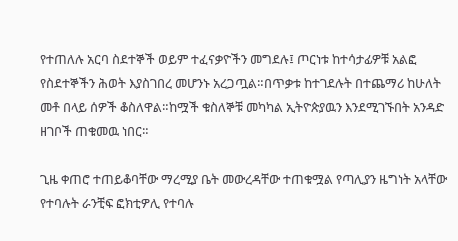የተጠለሉ አርባ ስደተኞች ወይም ተፈናቃዮችን መግደሉ፤ ጦርነቱ ከተሳታፊዎቹ አልፎ የስደተኞችን ሕወት እያስገበረ መሆንኑ አረጋጧል።በጥቃቱ ከተገደሉት በተጨማሪ ከሁለት መቶ በላይ ሰዎች ቆስለዋል።ከሟች ቁስለኞቹ መካካል ኢትዮጵያዉን እንደሚገኙበት አንዳድ ዘገቦች ጠቁመዉ ነበር።

ጊዜ ቀጠሮ ተጠይቆባቸው ማረሚያ ቤት መውረዳቸው ተጠቁሟል የጣሊያን ዜግነት አላቸው የተባሉት ራንቺፍ ፎክቲዎሊ የተባሉ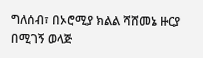ግለሰብ፣ በኦሮሚያ ክልል ሻሸመኔ ዙርያ በሚገኝ ወላጅ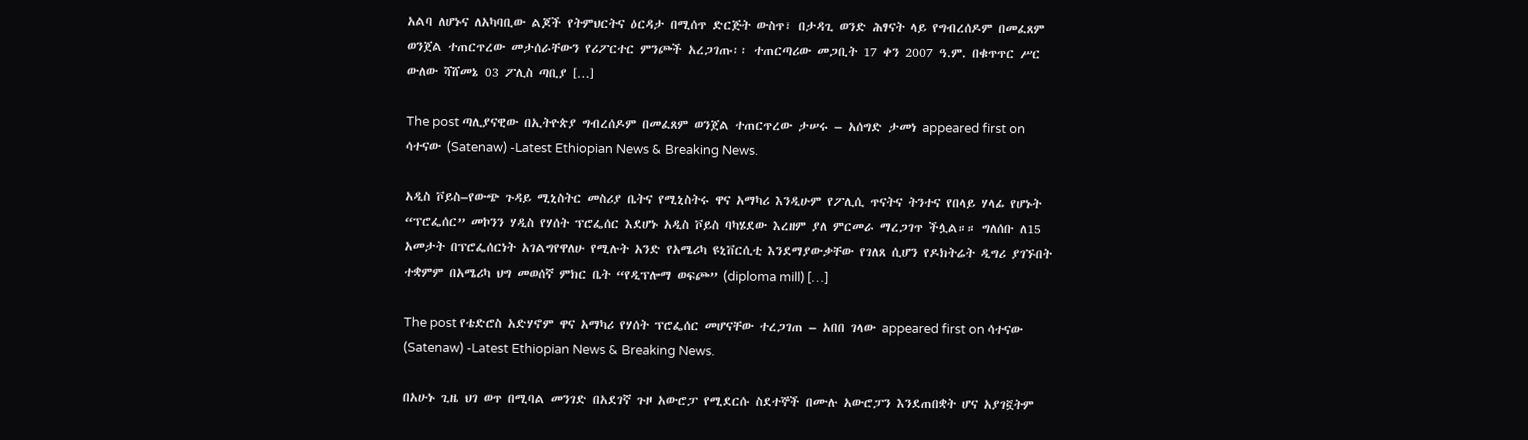አልባ ለሆኑና ለአካባቢው ልጆች የትምህርትና ዕርዳታ በሚሰጥ ድርጅት ውስጥ፣ በታዳጊ ወንድ ሕፃናት ላይ የግብረሰዶም በመፈጸም ወንጀል ተጠርጥረው መታሰራቸውን የሪፖርተር ምንጮች አረጋገጡ፡፡ ተጠርጣሪው መጋቢት 17 ቀን 2007 ዓ.ም. በቁጥጥር ሥር ውለው ሻሸመኔ 03 ፖሊስ ጣቢያ […]

The post ጣሊያናዊው በኢትዮጵያ ግብረሰዶም በመፈጸም ወንጀል ተጠርጥረው ታሠሩ – አሰግድ ታመነ appeared first on ሳተናው (Satenaw) -Latest Ethiopian News & Breaking News.

አዲስ ቮይስ–የውጭ ጉዳይ ሚኒስትር መስሪያ ቤትና የሚኒስትሩ ዋና አማካሪ እንዲሁም የፖሊሲ ጥናትና ትንተና የበላይ ሃላፊ የሆኑት “ፕሮፌሰር” መኮንን ሃዲስ የሃሰት ፕሮፌሰር እደሆኑ አዲስ ቮይስ ባካሄደው እረዘም ያለ ምርመራ ማረጋገጥ ችሏል።። ግለሰቡ ለ15 አመታት በፕሮፌሰርነት አገልግየዋለሁ የሚሉት አንድ የአሜሪካ ዩኒቨርሲቲ እንደማያውቃቸው የገለጸ ሲሆን የዶክትሬት ዲግሪ ያገኙበት ተቋምም በአሜሪካ ህግ መወሰኛ ምክር ቤት “የዲፕሎማ ወፍጮ” (diploma mill) […]

The post የቴድሮስ አድሃኖም ዋና አማካሪ የሃሰት ፕሮፌሰር መሆናቸው ተረጋገጠ – አበበ ገላው appeared first on ሳተናው (Satenaw) -Latest Ethiopian News & Breaking News.

በአሁኑ ጊዜ ህገ ወጥ በሚባል መንገድ በአደገኛ ጉዞ አውሮፓ የሚደርሱ ስደተኞች በሙሉ አውሮፓን እንደጠበቋት ሆና አያገኟትም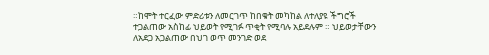።ከሞት ተርፈው ምድሪቱን ለመርገጥ ከበቁት መካከል ለተለያዩ ችግሮች ተጋልጠው አስከፊ ህይወት የሚገፉ ጥቂት የሚባሉ አይደሉም ። ህይወታቸውን ለአደጋ አጋልጠው በህገ ወጥ መንገድ ወደ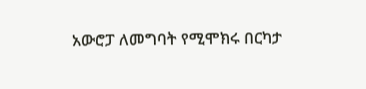አውሮፓ ለመግባት የሚሞክሩ በርካታ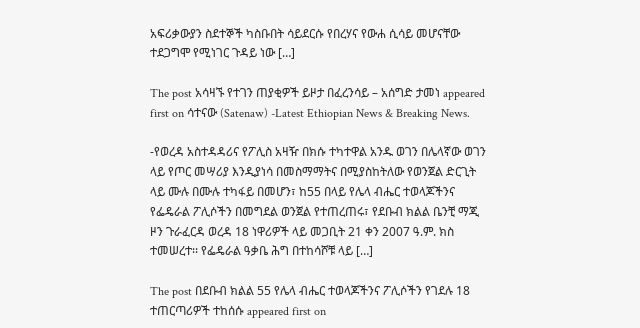አፍሪቃውያን ስደተኞች ካስቡበት ሳይደርሱ የበረሃና የውሐ ሲሳይ መሆናቸው ተደጋግሞ የሚነገር ጉዳይ ነው […]

The post አሳዛኙ የተገን ጠያቂዎች ይዞታ በፈረንሳይ – አሰግድ ታመነ appeared first on ሳተናው (Satenaw) -Latest Ethiopian News & Breaking News.

-የወረዳ አስተዳዳሪና የፖሊስ አዛዥ በክሱ ተካተዋል አንዱ ወገን በሌላኛው ወገን ላይ የጦር መሣሪያ እንዲያነሳ በመስማማትና በሚያስከትለው የወንጀል ድርጊት ላይ ሙሉ በሙሉ ተካፋይ በመሆን፣ ከ55 በላይ የሌላ ብሔር ተወላጆችንና የፌዴራል ፖሊሶችን በመግደል ወንጀል የተጠረጠሩ፣ የደቡብ ክልል ቤንቺ ማጂ ዞን ጉራፈርዳ ወረዳ 18 ነዋሪዎች ላይ መጋቢት 21 ቀን 2007 ዓ.ም. ክስ ተመሠረተ፡፡ የፌዴራል ዓቃቤ ሕግ በተከሳሾቹ ላይ […]

The post በደቡብ ክልል 55 የሌላ ብሔር ተወላጆችንና ፖሊሶችን የገደሉ 18 ተጠርጣሪዎች ተከሰሱ appeared first on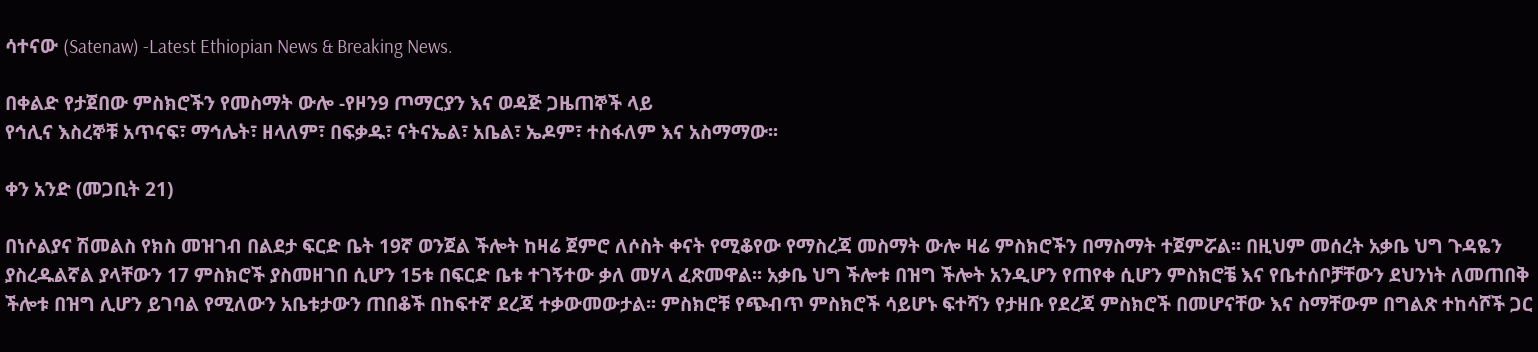ሳተናው (Satenaw) -Latest Ethiopian News & Breaking News.

በቀልድ የታጀበው ምስክሮችን የመስማት ውሎ -የዞን9 ጦማርያን እና ወዳጅ ጋዜጠኞች ላይ
የኅሊና እስረኞቹ አጥናፍ፣ ማኅሌት፣ ዘላለም፣ በፍቃዱ፣ ናትናኤል፣ አቤል፣ ኤዶም፣ ተስፋለም እና አስማማው፡፡

ቀን አንድ (መጋቢት 21)

በነሶልያና ሽመልስ የክስ መዝገብ በልደታ ፍርድ ቤት 19ኛ ወንጀል ችሎት ከዛሬ ጀምሮ ለሶስት ቀናት የሚቆየው የማስረጃ መስማት ውሎ ዛሬ ምስክሮችን በማስማት ተጀምሯል፡፡ በዚህም መሰረት አቃቤ ህግ ጉዳዬን ያስረዱልኛል ያላቸውን 17 ምስክሮች ያስመዘገበ ሲሆን 15ቱ በፍርድ ቤቱ ተገኝተው ቃለ መሃላ ፈጽመዋል፡፡ አቃቤ ህግ ችሎቱ በዝግ ችሎት አንዲሆን የጠየቀ ሲሆን ምስክሮቼ እና የቤተሰቦቻቸውን ደህንነት ለመጠበቅ ችሎቱ በዝግ ሊሆን ይገባል የሚለውን አቤቱታውን ጠበቆች በከፍተኛ ደረጃ ተቃውመውታል፡፡ ምስክሮቹ የጭብጥ ምስክሮች ሳይሆኑ ፍተሻን የታዘቡ የደረጃ ምስክሮች በመሆናቸው እና ስማቸውም በግልጽ ተከሳሾች ጋር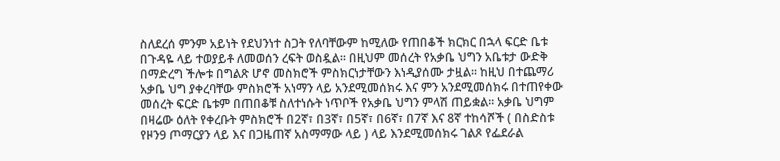ስለደረሰ ምንም አይነት የደህንነተ ስጋት የለባቸውም ከሚለው የጠበቆች ክርክር በኋላ ፍርድ ቤቱ በጉዳዬ ላይ ተወያይቶ ለመወሰን ረፍት ወስዷል፡፡ በዚህም መሰረት የአቃቤ ህግን አቤቱታ ውድቅ በማድረግ ችሎቱ በግልጽ ሆኖ መስክሮች ምስክርነታቸውን እነዲያሰሙ ታዟል፡፡ ከዚህ በተጨማሪ አቃቤ ህግ ያቀረባቸው ምስክሮች አነማን ላይ አንደሚመሰክሩ እና ምን አንደሚመሰክሩ በተጠየቀው መሰረት ፍርድ ቤቱም በጠበቆቹ ስለተነሱት ነጥቦች የአቃቤ ህግን ምላሽ ጠይቋል፡፡ አቃቤ ህግም በዛሬው ዕለት የቀረቡት ምስክሮች በ2ኛ፣ በ3ኛ፣ በ5ኛ፣ በ6ኛ፣ በ7ኛ እና 8ኛ ተከሳሾች ( በስድስቱ የዞን9 ጦማርያን ላይ እና በጋዜጠኛ አስማማው ላይ ) ላይ እንደሚመሰክሩ ገልጾ የፌደራል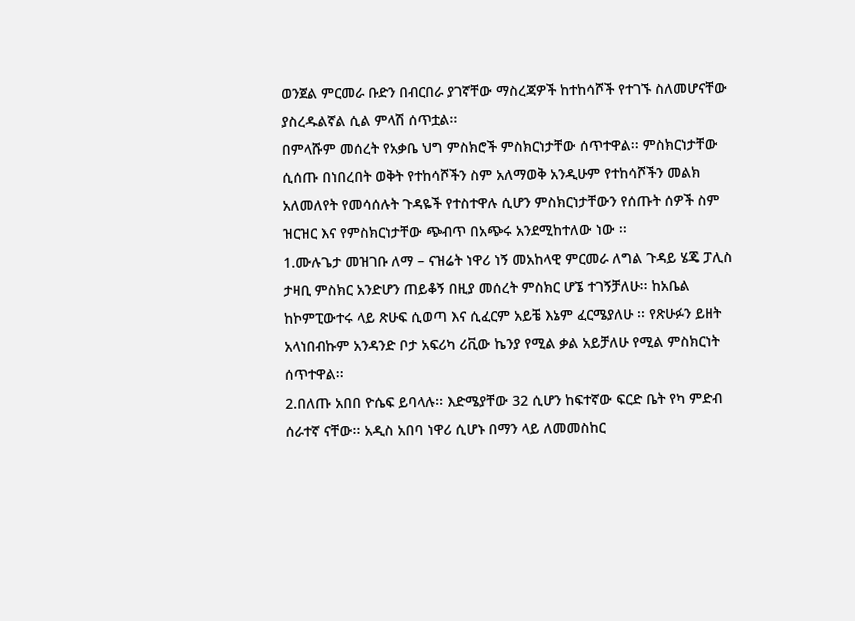ወንጀል ምርመራ ቡድን በብርበራ ያገኛቸው ማስረጃዎች ከተከሳሾች የተገኙ ስለመሆናቸው ያስረዱልኛል ሲል ምላሽ ሰጥቷል፡፡
በምላሹም መሰረት የአቃቤ ህግ ምስክሮች ምስክርነታቸው ሰጥተዋል፡፡ ምስክርነታቸው ሲሰጡ በነበረበት ወቅት የተከሳሾችን ስም አለማወቅ አንዲሁም የተከሳሾችን መልክ አለመለየት የመሳሰሉት ጉዳዬች የተስተዋሉ ሲሆን ምስክርነታቸውን የሰጡት ሰዎች ስም ዝርዝር እና የምስክርነታቸው ጭብጥ በአጭሩ አንደሚከተለው ነው ፡፡
1.ሙሉጌታ መዝገቡ ለማ – ናዝሬት ነዋሪ ነኝ መአከላዊ ምርመራ ለግል ጉዳይ ሄጄ ፓሊስ ታዛቢ ምስክር አንድሆን ጠይቆኝ በዚያ መሰረት ምስክር ሆኜ ተገኝቻለሁ፡፡ ከአቤል ከኮምፒውተሩ ላይ ጽሁፍ ሲወጣ እና ሲፈርም አይቼ እኔም ፈርሜያለሁ ፡፡ የጽሁፉን ይዘት አላነበብኩም አንዳንድ ቦታ አፍሪካ ሪቪው ኬንያ የሚል ቃል አይቻለሁ የሚል ምስክርነት ሰጥተዋል፡፡
2.በለጡ አበበ ዮሴፍ ይባላሉ፡፡ እድሜያቸው 32 ሲሆን ከፍተኛው ፍርድ ቤት የካ ምድብ ሰራተኛ ናቸው፡፡ አዲስ አበባ ነዋሪ ሲሆኑ በማን ላይ ለመመስከር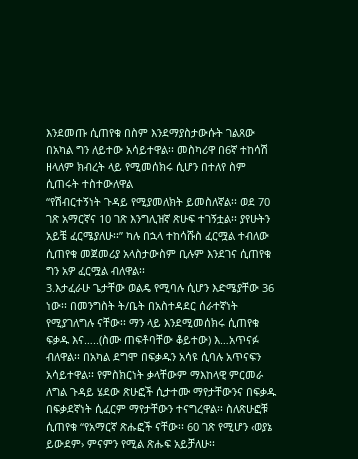እንደመጡ ሲጠየቁ በስም እንደማያስታውሱት ገልጸው በአካል ግን ለይተው አሳይተዋል፡፡ መስካሪዋ በ6ኛ ተከሳሽ ዘላለም ክብረት ላይ የሚመሰክሩ ሲሆን በተለየ ስም ሲጠሩት ተስተውለዋል
“የሽብርተኝነት ጉዳይ የሚያመለክት ይመስለኛል፡፡ ወደ 70 ገጽ አማርኛና 10 ገጽ እንግሊዝኛ ጽሁፍ ተገኝቷል፡፡ ያየሁትን አይቼ ፈርሜያለሁ፡፡” ካሉ በኋላ ተከሳሹስ ፈርሟል ተብለው ሲጠየቁ መጀመሪያ አላስታውስም ቢሉም እንደገና ሲጠየቁ ግን አዎ ፈርሟል ብለዋል፡፡
3.እታፈራሁ ጌታቸው ወልዴ የሚባሉ ሲሆን እድሜያቸው 36 ነው፡፡ በመንግስት ት/ቤት በአስተዳደር ሰራተኛነት የሚያገለግሉ ናቸው፡፡ ማን ላይ እንደሚመሰክሩ ሲጠየቁ ፍቃዱ እና…..(ስሙ ጠፍቶባቸው ቆይተው) እ…አጥናፉ ብለዋል፡፡ በአካል ደግሞ በፍቃዱን አሳዩ ሲባሉ አጥናፍን አሳይተዋል፡፡ የምስክርነት ቃላቸውም ማእከላዊ ምርመራ ለግል ጉዳይ ሄደው ጽሁፎች ሲታተሙ ማየታቸውንና በፍቃዱ በፍቃደኛነት ሲፈርም ማየታቸውን ተናግረዋል፡፡ ስለጽሁፎቹ ሲጠየቁ “የአማርኛ ጽሑፎች ናቸው፡፡ 60 ገጽ የሚሆን ‹ወያኔ ይውደም› ምናምን የሚል ጽሑፍ አይቻለሁ፡፡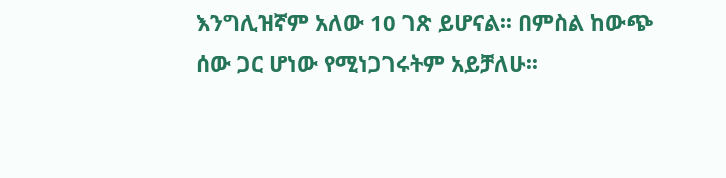እንግሊዝኛም አለው 10 ገጽ ይሆናል፡፡ በምስል ከውጭ ሰው ጋር ሆነው የሚነጋገሩትም አይቻለሁ፡፡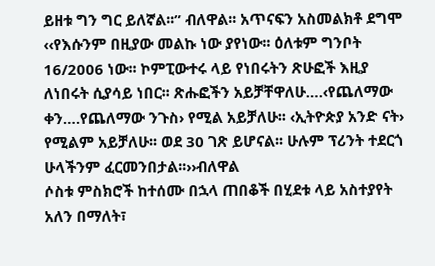ይዘቱ ግን ግር ይለኛል፡፡” ብለዋል፡፡ አጥናፍን አስመልክቶ ደግሞ ‹‹የእሱንም በዚያው መልኩ ነው ያየነው፡፡ ዕለቱም ግንቦት 16/2006 ነው፡፡ ኮምፒውተሩ ላይ የነበሩትን ጽሁፎች እዚያ ለነበሩት ሲያሳይ ነበር፡፡ ጽሑፎችን አይቻቸዋለሁ….‹የጨለማው ቀን….የጨለማው ንጉስ› የሚል አይቻለሁ፡፡ ‹ኢትዮጵያ አንድ ናት› የሚልም አይቻለሁ፡፡ ወደ 30 ገጽ ይሆናል፡፡ ሁሉም ፕሪንት ተደርጎ ሁላችንም ፈርመንበታል፡፡››ብለዋል
ሶስቱ ምስክሮች ከተሰሙ በኋላ ጠበቆች በሂደቱ ላይ አስተያየት አለን በማለት፣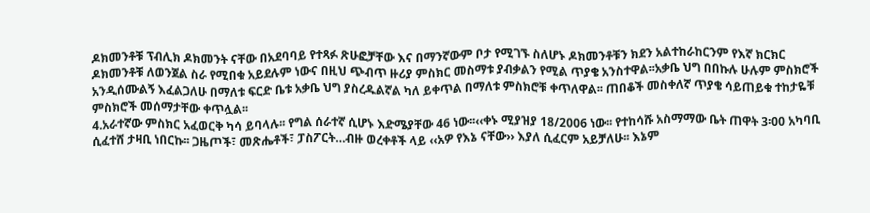ዶክመንቶቹ ፕብሊክ ዶክመንት ናቸው በአደባባይ የተጻፉ ጽሁፎቻቸው እና በማንኛውም ቦታ የሚገኙ ስለሆኑ ዶክመንቶቹን ክደን አልተከራከርንም የእኛ ክርክር ዶክመንቶቹ ለወንጀል ስራ የሚበቁ አይደሉም ነውና በዚህ ጭብጥ ዙሪያ ምስክር መስማቱ ያብቃልን የሚል ጥያቄ አንስተዋል፡፡አቃቤ ህግ በበኩሉ ሁሉም ምስክሮች አንዲሰሙልኝ እፈልጋለሁ በማለቱ ፍርድ ቤቱ አቃቤ ህግ ያስረዱልኛል ካለ ይቀጥል በማለቱ ምስክሮቹ ቀጥለዋል፡፡ ጠበቆች መስቀለኛ ጥያቄ ሳይጠይቁ ተከታዬቹ ምስክሮች መሰማታቸው ቀጥሏል፡፡
4.አራተኛው ምስክር አፈወርቅ ካሳ ይባላሉ፡፡ የግል ሰራተኛ ሲሆኑ እድሜያቸው 46 ነው፡፡‹‹ቀኑ ሚያዝያ 18/2006 ነው፡፡ የተከሳሹ አስማማው ቤት ጠዋት 3፡00 አካባቢ ሲፈተሸ ታዛቢ ነበርኩ፡፡ ጋዜጦች፣ መጽሔቶች፣ ፓስፖርት…ብዙ ወረቀቶች ላይ ‹‹አዎ የእኔ ናቸው›› እያለ ሲፈርም አይቻለሁ፡፡ እኔም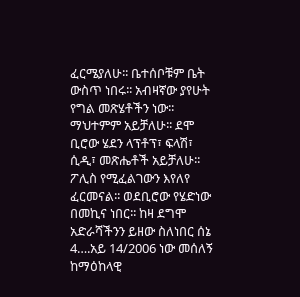ፈርሜያለሁ፡፡ ቤተሰቦቹም ቤት ውስጥ ነበሩ፡፡ አብዛኛው ያየሁት የግል መጽሄቶችን ነው፡፡ ማህተምም አይቻለሁ፡፡ ደሞ ቢሮው ሄደን ላፕቶፕ፣ ፍላሽ፣ ሲዲ፣ መጽሔቶች አይቻለሁ፡፡ ፖሊስ የሚፈልገውን እየለየ ፈርመናል፡፡ ወደቢሮው የሄድነው በመኪና ነበር፡፡ ከዛ ደግሞ አድራሻችንን ይዘው ስለነበር ሰኔ 4….አይ 14/2006 ነው መሰለኝ ከማዕከላዊ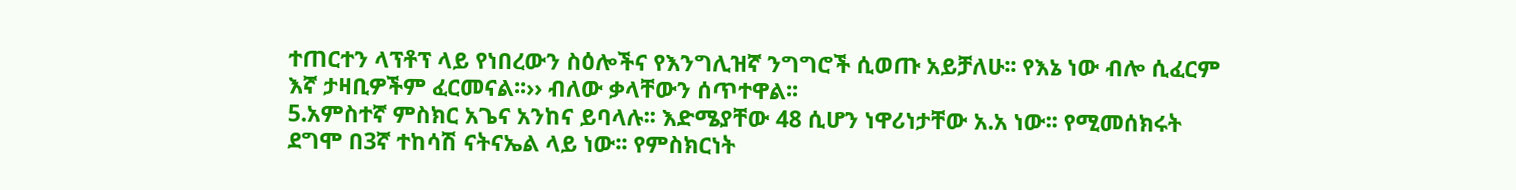ተጠርተን ላፕቶፕ ላይ የነበረውን ስዕሎችና የእንግሊዝኛ ንግግሮች ሲወጡ አይቻለሁ፡፡ የእኔ ነው ብሎ ሲፈርም እኛ ታዛቢዎችም ፈርመናል፡፡›› ብለው ቃላቸውን ሰጥተዋል፡፡
5.አምስተኛ ምስክር አጌና አንከና ይባላሉ፡፡ እድሜያቸው 48 ሲሆን ነዋሪነታቸው አ.አ ነው፡፡ የሚመሰክሩት ደግሞ በ3ኛ ተከሳሽ ናትናኤል ላይ ነው፡፡ የምስክርነት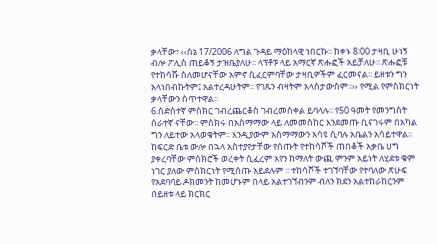ቃላቸው፣ ‹‹ሰኔ 17/2006 ለግል ጉዳይ ማዕከላዊ ነበርኩ፡፡ ከቀኑ 8፡00 ታዛቢ ሁነኝ ብሎ ፖሊስ ጠይቆኝ ታዝቤያለሁ፡፡ ላፕቶፑ ላይ አማርኛ ጽሑፎች አይቻለሁ፡፡ ጽሑፎቹ የተከሳሹ ስለመሆናቸው አምኖ ሲፈርምባቸው ታዛቢዎችም ፈርመናል፡፡ ይዘቱን ግን አላነበብኩትም፤ አልተረዳሁትም፡፡ የገጹን ብዛትም አላስታውስም፡፡›› የሚል የምስክርነት ቃላቸውን ሰጥተዋል፡፡
6.ስድስተኛ ምስክር ገብረጨርቆስ ገብረመስቀል ይባላሉ፡፡ የ50 ዓመት የመንግስት ሰራተኛ ናቸው፡፡ ምስክሩ በአስማማው ላይ ለመመስከር እንደመጡ ቢናገሩም በአካል ግን ለይተው አላወቁትም፡፡ እንዲያውም አስማማውን አሳዩ ሲባሉ አቤልን አሳይተዋል፡፡
ከፍርድ ቤቱ ውሎ በኋላ አስተያየታቸው የሰጡት የተከሳሾች ጠበቆች አቃቤ ሀግ ያቀረባቸው ምስክሮች ወረቀት ሲፈረም አየን ከማለት ውጪ ምንም አይነት ለሂደቱ ቁም ነገር ያለው ምስክርነት የሚሰጡ አይደሉም ፡፡ ተከሳሾች ተገኘባቸው የተባለው ጽሁፍ የአደባባይ ዶክመንት ከመሆኑም በላይ አልተገኘብንም ብለን ክደን አልተከራከርንም በይዘቱ ላይ ክርክር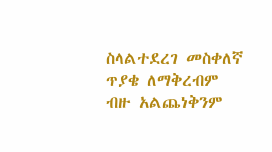ስላልተደረገ መስቀለኛ ጥያቄ ለማቅረብም ብዙ አልጨነቅንም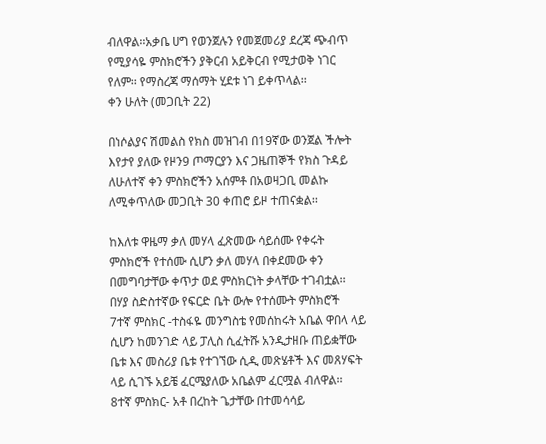ብለዋል፡፡አቃቤ ሀግ የወንጀሉን የመጀመሪያ ደረጃ ጭብጥ የሚያሳዬ ምስክሮችን ያቅርብ አይቅርብ የሚታወቅ ነገር የለም፡፡ የማስረጃ ማሰማት ሂደቱ ነገ ይቀጥላል፡፡
ቀን ሁለት (መጋቢት 22)

በነሶልያና ሽመልስ የክስ መዝገብ በ19ኛው ወንጀል ችሎት እየታየ ያለው የዞን9 ጦማርያን እና ጋዜጠኞች የክስ ጉዳይ ለሁለተኛ ቀን ምስክሮችን አሰምቶ በአወዛጋቢ መልኩ ለሚቀጥለው መጋቢት 30 ቀጠሮ ይዞ ተጠናቋል፡፡

ከእለቱ ዋዜማ ቃለ መሃላ ፈጽመው ሳይሰሙ የቀሩት ምስክሮች የተሰሙ ሲሆን ቃለ መሃላ በቀደመው ቀን በመግባታቸው ቀጥታ ወደ ምስክርነት ቃላቸው ተገብቷል፡፡ በሃያ ስድስተኛው የፍርድ ቤት ውሎ የተሰሙት ምስክሮች
7ተኛ ምስክር -ተስፋዬ መንግስቴ የመሰከሩት አቤል ዋበላ ላይ ሲሆን ከመንገድ ላይ ፓሊስ ሲፈትሹ አንዲታዘቡ ጠይቋቸው ቤቱ እና መስሪያ ቤቱ የተገኘው ሲዲ መጽሄቶች እና መጸሃፍት ላይ ሲገኙ አይቼ ፈርሜያለው አቤልም ፈርሟል ብለዋል፡፡
8ተኛ ምስክር- አቶ በረከት ጌታቸው በተመሳሳይ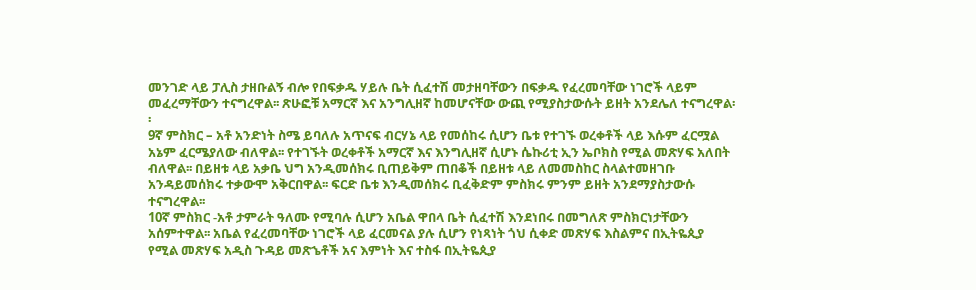መንገድ ላይ ፓሊስ ታዘቡልኝ ብሎ የበፍቃዱ ሃይሉ ቤት ሲፈተሽ መታዘባቸውን በፍቃዱ የፈረመባቸው ነገሮች ላይም መፈረማቸውን ተናግረዋል፡፡ ጽሁፎቹ አማርኛ እና አንግሊዘኛ ከመሆናቸው ውጪ የሚያስታውሱት ይዘት አንደሌለ ተናግረዋል፡፡
9ኛ ምስክር – አቶ አንድነት ስሜ ይባለሉ አጥናፍ ብርሃኔ ላይ የመሰከሩ ሲሆን ቤቱ የተገኙ ወረቀቶች ላይ እሱም ፈርሟል አኔም ፈርሜያለው ብለዋል፡፡ የተገኙት ወረቀቶች አማርኛ እና እንግሊዘኛ ሲሆኑ ሴኩሪቲ ኢን ኤቦክስ የሚል መጽሃፍ አለበት ብለዋል፡፡ በይዘቱ ላይ አቃቤ ህግ አንዲመሰክሩ ቢጠይቅም ጠበቆች በይዘቱ ላይ ለመመስከር ስላልተመዘገቡ አንዳይመሰክሩ ተቃውሞ አቅርበዋል፡፡ ፍርድ ቤቱ እንዲመሰክሩ ቢፈቅድም ምስክሩ ምንም ይዘት አንደማያስታውሱ ተናግረዋል፡፡
10ኛ ምስክር -አቶ ታምራት ዓለሙ የሚባሉ ሲሆን አቤል ዋበላ ቤት ሲፈተሽ እንደነበሩ በመግለጽ ምስክርነታቸውን አሰምተዋል፡፡ አቤል የፈረመባቸው ነገሮች ላይ ፈርመናል ያሉ ሲሆን የነጻነት ጎህ ሲቀድ መጽሃፍ እስልምና በኢትዬጲያ የሚል መጽሃፍ አዲስ ጉዳይ መጽኄቶች አና እምነት እና ተስፋ በኢትዬጲያ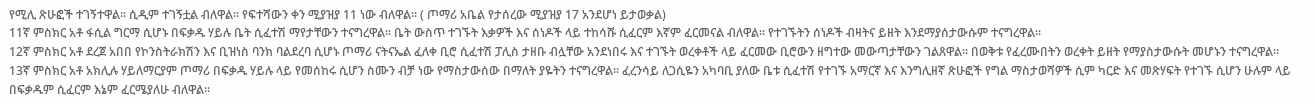የሚሊ ጽሁፎች ተገኝተዋል፡፡ ሲዲም ተገኝቷል ብለዋል፡፡ የፍተሻውን ቀን ሚያዝያ 11 ነው ብለዋል፡፡ ( ጦማሪ አቤል የታሰረው ሚያዝያ 17 አንደሆነ ይታወቃል)
11ኛ ምስክር አቶ ፋሲል ግርማ ሲሆኑ በፍቃዱ ሃይሉ ቤት ሲፈተሽ ማየታቸውን ተናግረዋል፡፡ ቤት ውስጥ ተገኙት እቃዎች እና ሰነዶች ላይ ተከሳሹ ሲፈርም እኛም ፈርመናል ብለዋል፡፡ የተገኙትን ሰነዶች ብዛትና ይዘት እንደማያሰታውሱም ተናግረዋል፡፡
12ኛ ምስክር አቶ ደረጀ አበበ የኮንስትራክሽን እና ቢዝነስ ባንክ ባልደረባ ሲሆኑ ጦማሪ ናትናኤል ፈለቀ ቢሮ ሲፈተሽ ፓሊስ ታዘቡ ብሏቸው አንደነበሩ እና ተገኙት ወረቀቶች ላይ ፈርመው ቢሮውን ዘግተው መውጣታቸውን ገልጸዋል፡፡ በወቅቱ የፈረሙበትን ወረቀት ይዘት የማያስታውሱት መሆኑን ተናግረዋል፡፡
13ኛ ምስክር አቶ አክሊሉ ሃይለማርያም ጦማሪ በፍቃዱ ሃይሉ ላይ የመሰከሩ ሲሆን ስሙን ብቻ ነው የማስታውሰው በማለት ያዬትን ተናግረዋል፡፡ ፈረንሳይ ለጋሲዬን አካባቢ ያለው ቤቱ ሲፈተሽ የተገኙ አማርኛ እና እንግሊዘኛ ጽሁፎች የግል ማስታወሻዎች ሲም ካርድ እና መጽሃፍት የተገኙ ሲሆን ሁሉም ላይ በፍቃዱም ሲፈርም እኔም ፈርሜያለሁ ብለዋል፡፡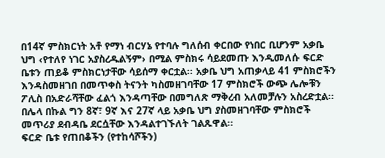በ14ኛ ምስክርነት አቶ የማነ ብርሃኔ የተባሉ ግለሰብ ቀርበው የነበር ቢሆንም አቃቤ ህግ ‹የተለየ ነገር አያስረዱልኝም› በሚል ምስክሩ ሳይደመጡ እንዲመለሱ ፍርድ ቤቱን ጠይቆ ምስክርነታቸው ሳይሰማ ቀርቷል፡፡ አቃቤ ህግ አጠቃላይ 41 ምስክሮችን እንዳስመዘገበ በመጥቀስ ትናንት ካስመዘገባቸው 17 ምስክሮች ውጭ ሌሎቹን ፖሊስ በአድራሻቸው ፈልጎ እንዳጣቸው በመግለጽ ማቅረብ አለመቻሉን አስረድቷል፡፡ በሌላ በኩል ግን 8ኛ፣ 9ኛ እና 27ኛ ላይ አቃቤ ህግ ያስመዘገባቸው ምስክሮች መጥሪያ ደብዳቤ ደርሷቸው እንዳልተገኙለት ገልጹዋል፡፡
ፍርድ ቤቱ የጠበቆችን (የተከሳሾችን)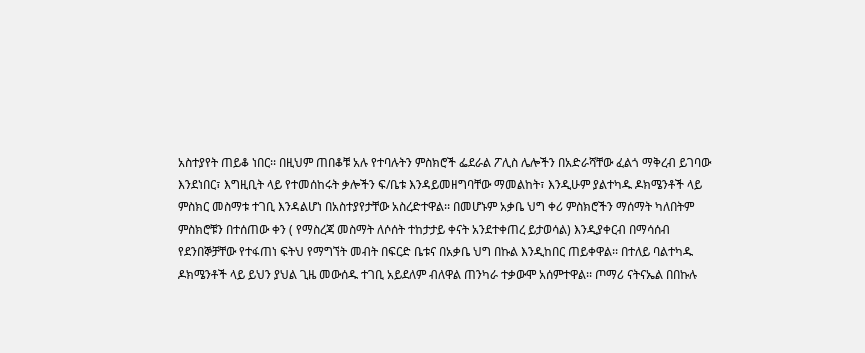አስተያየት ጠይቆ ነበር፡፡ በዚህም ጠበቆቹ አሉ የተባሉትን ምስክሮች ፌደራል ፖሊስ ሌሎችን በአድራሻቸው ፈልጎ ማቅረብ ይገባው እንደነበር፣ እግዚቢት ላይ የተመሰከሩት ቃሎችን ፍ/ቤቱ እንዳይመዘግባቸው ማመልከት፣ እንዲሁም ያልተካዱ ዶክሜንቶች ላይ ምስክር መስማቱ ተገቢ እንዳልሆነ በአስተያየታቸው አስረድተዋል፡፡ በመሆኑም አቃቤ ህግ ቀሪ ምስክሮችን ማሰማት ካለበትም ምስክሮቹን በተሰጠው ቀን ( የማስረጃ መስማት ለሶሰት ተከታታይ ቀናት አንደተቀጠረ ይታወሳል) እንዲያቀርብ በማሳሰብ የደንበኞቻቸው የተፋጠነ ፍትህ የማግኘት መብት በፍርድ ቤቱና በአቃቤ ህግ በኩል እንዲከበር ጠይቀዋል፡፡ በተለይ ባልተካዱ ዶክሜንቶች ላይ ይህን ያህል ጊዜ መውሰዱ ተገቢ አይደለም ብለዋል ጠንካራ ተቃውሞ አሰምተዋል፡፡ ጦማሪ ናትናኤል በበኩሉ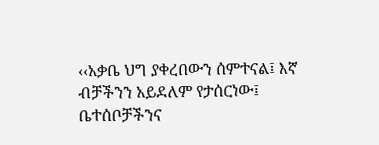‹‹አቃቤ ህግ ያቀረበውን ሰምተናል፤ እኛ ብቻችንን አይደለም የታሰርነው፤ ቤተሰቦቻችንና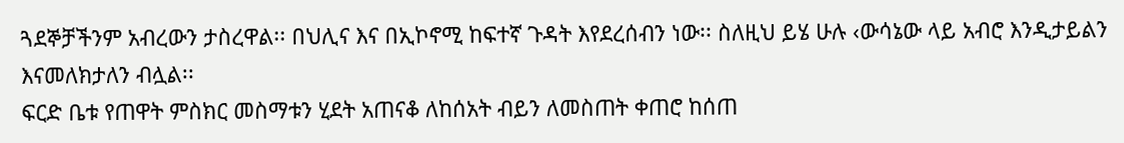ጓደኞቻችንም አብረውን ታስረዋል፡፡ በህሊና እና በኢኮኖሚ ከፍተኛ ጉዳት እየደረሰብን ነው፡፡ ስለዚህ ይሄ ሁሉ ‹ውሳኔው ላይ አብሮ እንዲታይልን እናመለክታለን ብሏል፡፡
ፍርድ ቤቱ የጠዋት ምስክር መስማቱን ሂደት አጠናቆ ለከሰአት ብይን ለመስጠት ቀጠሮ ከሰጠ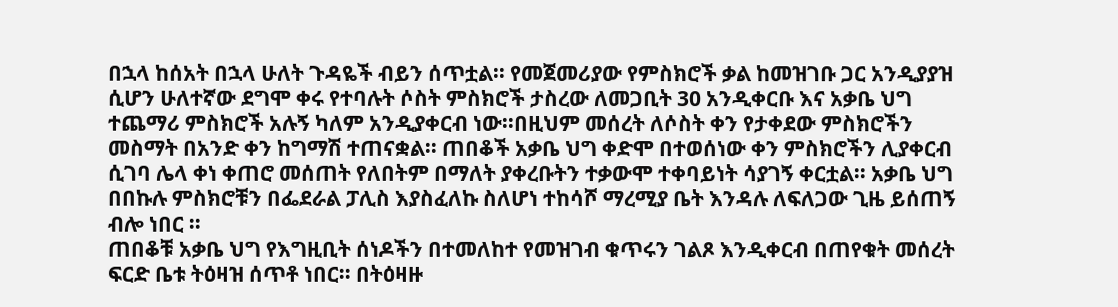በኋላ ከሰአት በኋላ ሁለት ጉዳዬች ብይን ሰጥቷል፡፡ የመጀመሪያው የምስክሮች ቃል ከመዝገቡ ጋር አንዲያያዝ ሲሆን ሁለተኛው ደግሞ ቀሩ የተባሉት ሶስት ምስክሮች ታስረው ለመጋቢት 30 አንዲቀርቡ እና አቃቤ ህግ ተጨማሪ ምስክሮች አሉኝ ካለም አንዲያቀርብ ነው፡፡በዚህም መሰረት ለሶስት ቀን የታቀደው ምስክሮችን መስማት በአንድ ቀን ከግማሽ ተጠናቋል፡፡ ጠበቆች አቃቤ ህግ ቀድሞ በተወሰነው ቀን ምስክሮችን ሊያቀርብ ሲገባ ሌላ ቀነ ቀጠሮ መሰጠት የለበትም በማለት ያቀረቡትን ተቃውሞ ተቀባይነት ሳያገኝ ቀርቷል፡፡ አቃቤ ህግ በበኩሉ ምስክሮቹን በፌደራል ፓሊስ እያስፈለኩ ስለሆነ ተከሳሾ ማረሚያ ቤት እንዳሉ ለፍለጋው ጊዜ ይሰጠኝ ብሎ ነበር ፡፡
ጠበቆቹ አቃቤ ህግ የእግዚቢት ሰነዶችን በተመለከተ የመዝገብ ቁጥሩን ገልጾ እንዲቀርብ በጠየቁት መሰረት ፍርድ ቤቱ ትዕዛዝ ሰጥቶ ነበር፡፡ በትዕዛዙ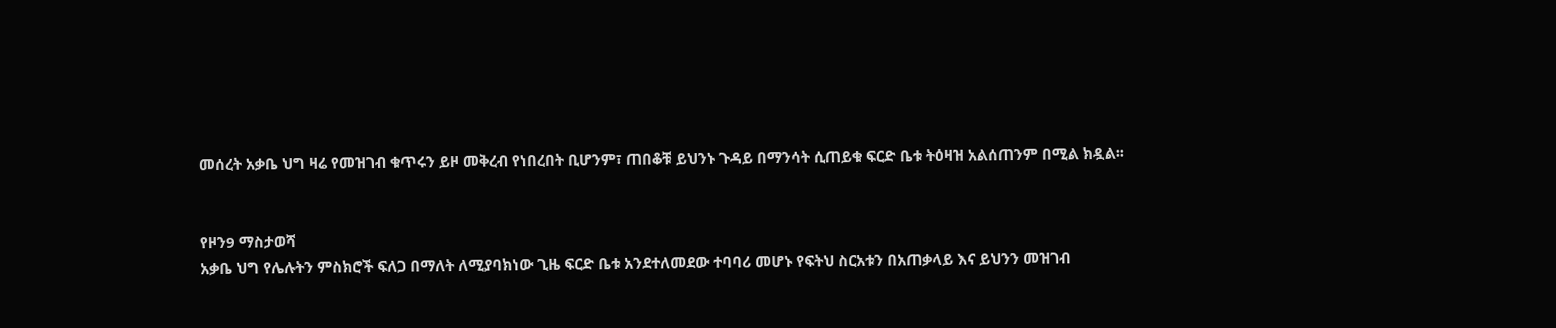መሰረት አቃቤ ህግ ዛሬ የመዝገብ ቁጥሩን ይዞ መቅረብ የነበረበት ቢሆንም፣ ጠበቆቹ ይህንኑ ጉዳይ በማንሳት ሲጠይቁ ፍርድ ቤቱ ትዕዛዝ አልሰጠንም በሚል ክዷል፡፡


የዞን9 ማስታወሻ
አቃቤ ህግ የሌሉትን ምስክሮች ፍለጋ በማለት ለሚያባክነው ጊዜ ፍርድ ቤቱ አንደተለመደው ተባባሪ መሆኑ የፍትህ ስርአቱን በአጠቃላይ እና ይህንን መዝገብ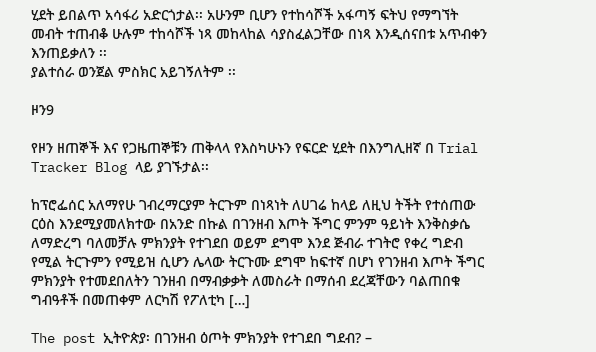ሂደት ይበልጥ አሳፋሪ አድርጎታል፡፡ አሁንም ቢሆን የተከሳሾች አፋጣኝ ፍትህ የማግኘት መብት ተጠብቆ ሁሉም ተከሳሾች ነጻ መከላከል ሳያስፈልጋቸው በነጻ እንዲሰናበቱ አጥብቀን እንጠይቃለን ፡፡
ያልተሰራ ወንጀል ምስክር አይገኝለትም ፡፡

ዞን9

የዞን ዘጠኞች እና የጋዜጠኞቹን ጠቅላላ የእስካሁኑን የፍርድ ሂደት በእንግሊዘኛ በ Trial Tracker Blog ላይ ያገኙታል፡፡

ከፕሮፌሰር አለማየሁ ገብረማርያም ትርጉም በነጻነት ለሀገሬ ከላይ ለዚህ ትችት የተሰጠው ርዕስ እንደሚያመለክተው በአንድ በኩል በገንዘብ እጦት ችግር ምንም ዓይነት እንቅስቃሴ ለማድረግ ባለመቻሉ ምክንያት የተገደበ ወይም ደግሞ እንደ ጅብራ ተገትሮ የቀረ ግድብ የሚል ትርጉምን የሚይዝ ሲሆን ሌላው ትርጉሙ ደግሞ ከፍተኛ በሆነ የገንዘብ እጦት ችግር ምክንያት የተመደበለትን ገንዘብ በማብቃቃት ለመስራት በማሰብ ደረጃቸውን ባልጠበቁ ግብዓቶች በመጠቀም ለርካሽ የፖለቲካ […]

The post ኢትዮጵያ፡ በገንዘብ ዕጦት ምክንያት የተገደበ ግደብ? –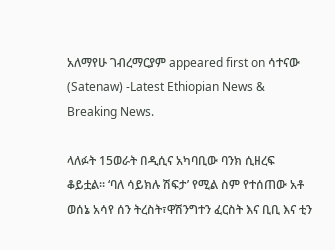አለማየሁ ገብረማርያም appeared first on ሳተናው (Satenaw) -Latest Ethiopian News & Breaking News.

ላለፉት 15ወራት በዲሲና አካባቢው ባንክ ሲዘረፍ ቆይቷል። ‘ባለ ሳይክሉ ሽፍታ’ የሚል ስም የተሰጠው አቶ ወሰኔ አሳየ ሰን ትረስት፣ዋሽንግተን ፈርስት እና ቢቢ እና ቲን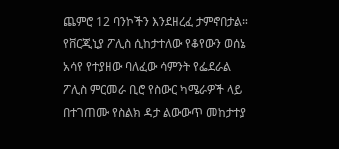ጨምሮ 12 ባንኮችን እንደዘረፈ ታምኖበታል። የቨርጂኒያ ፖሊስ ሲከታተለው የቆየውን ወሰኔ አሳየ የተያዘው ባለፈው ሳምንት የፌደራል ፖሊስ ምርመራ ቢሮ የስውር ካሜራዎች ላይ በተገጠሙ የስልክ ዳታ ልውውጥ መከታተያ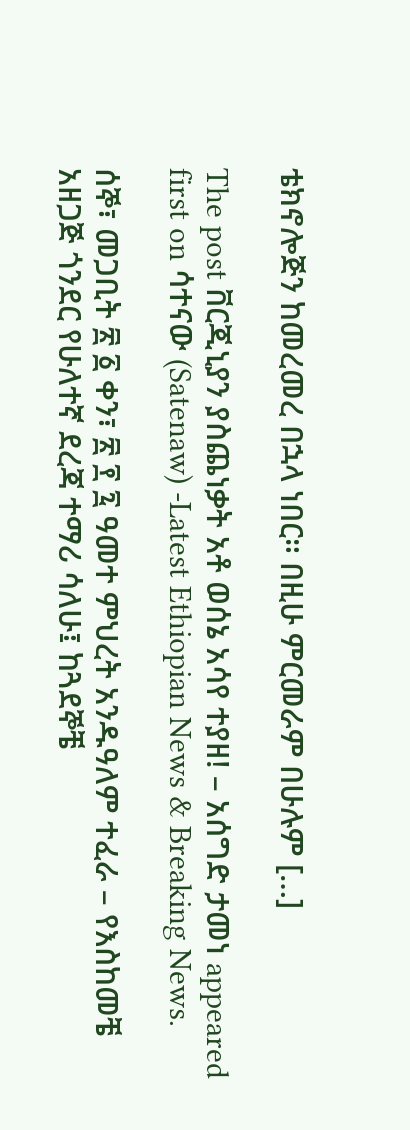ቴክኖሎጅን ከመረመረ በኋላ ነበር። በዚሁ ምርመራም በሁሉም […]

The post ቨርጂኒያን ያስጨነቃት አቶ ወሰኔ አሳየ ተያዘ! – አሰግድ ታመነ appeared first on ሳተናው (Satenaw) -Latest Ethiopian News & Breaking News.

ሰኞ፣ መጋቢት ፳ ፩ ቀን፣ ፳ ፻ ፯ ዓመተ ምህረት አንዱዓለም ተፈራ – የእስከመቼ አዘጋጅ ጎንደር የሁለተኛ ደረጃ ተማሪ ሳለሁ፤ ከጓደኞቼ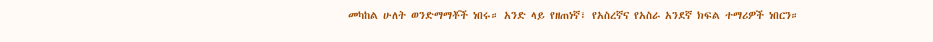መካከል ሁለት ወንድማማቾች ነበሩ። አንድ ላይ የዘጠነኛ፣ የአስረኛና የአስራ አንደኛ ክፍል ተማሪዎች ነበርን።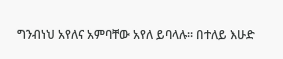ግንብነህ አየለና አምባቸው አየለ ይባላሉ። በተለይ እሁድ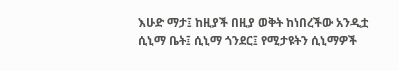እሁድ ማታ፤ ከዚያች በዚያ ወቅት ከነበረችው አንዲቷ ሲኒማ ቤት፤ ሲኒማ ጎንደር፤ የሚታዩትን ሲኒማዎች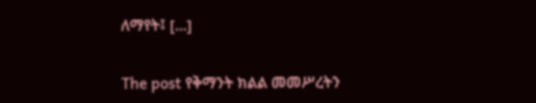ለማየት፤ […]

The post የቅማንት ክልል መመሥረትን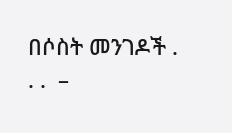በሶስት መንገዶች . . .  –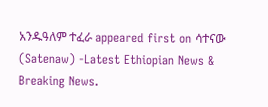አንዱዓለም ተፈራ appeared first on ሳተናው (Satenaw) -Latest Ethiopian News & Breaking News.